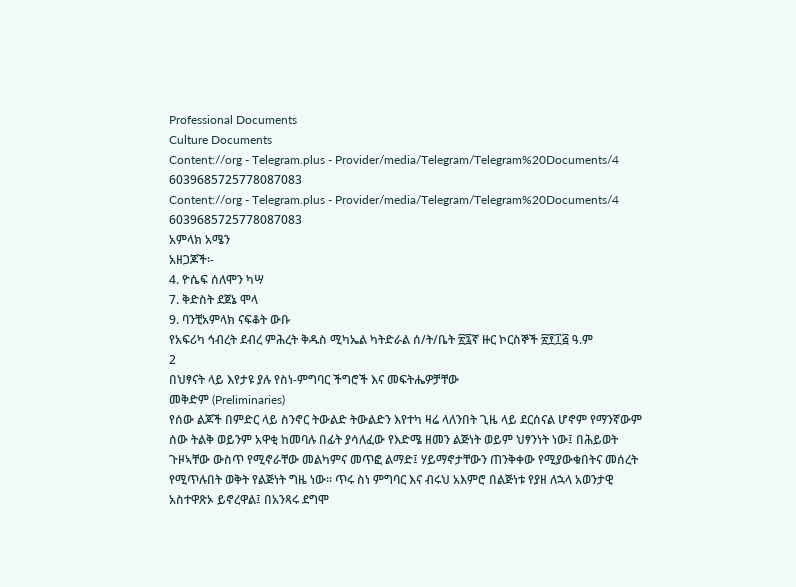Professional Documents
Culture Documents
Content://org - Telegram.plus - Provider/media/Telegram/Telegram%20Documents/4 6039685725778087083
Content://org - Telegram.plus - Provider/media/Telegram/Telegram%20Documents/4 6039685725778087083
አምላክ አሜን
አዘጋጆች፡-
4. ዮሴፍ ሰለሞን ካሣ
7. ቅድስት ደጀኔ ሞላ
9. ባንቺአምላክ ናፍቆት ውቡ
የአፍሪካ ኅብረት ደብረ ምሕረት ቅዱስ ሚካኤል ካትድራል ሰ/ት/ቤት ፳፯ኛ ዙር ኮርስኞች ፳፻፲፭ ዓ.ም
2
በህፃናት ላይ እየታዩ ያሉ የስነ-ምግባር ችግሮች እና መፍትሔዎቻቸው
መቅድም (Preliminaries)
የሰው ልጆች በምድር ላይ ስንኖር ትውልድ ትውልድን እየተካ ዛሬ ላለንበት ጊዜ ላይ ደርሰናል ሆኖም የማንኛውም
ሰው ትልቅ ወይንም አዋቂ ከመባሉ በፊት ያሳለፈው የእድሜ ዘመን ልጅነት ወይም ህፃንነት ነው፤ በሕይወት
ጉዞኣቸው ውስጥ የሚኖራቸው መልካምና መጥፎ ልማድ፤ ሃይማኖታቸውን ጠንቅቀው የሚያውቁበትና መሰረት
የሚጥሉበት ወቅት የልጅነት ግዜ ነው፡፡ ጥሩ ስነ ምግባር እና ብሩህ አእምሮ በልጅነቱ የያዘ ለኋላ አወንታዊ
አስተዋጽኦ ይኖረዋል፤ በአንጻሩ ደግሞ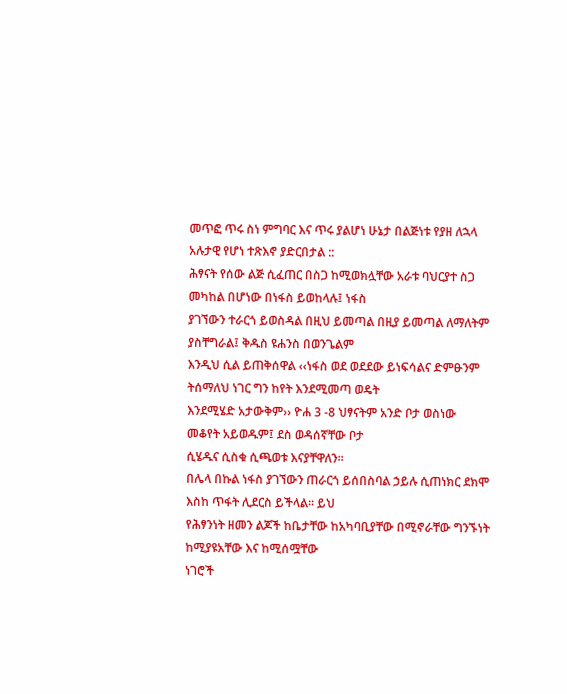መጥፎ ጥሩ ስነ ምግባር እና ጥሩ ያልሆነ ሁኔታ በልጅነቱ የያዘ ለኋላ
አሉታዊ የሆነ ተጽእኖ ያድርበታል ::
ሕፃናት የሰው ልጅ ሲፈጠር በስጋ ከሚወክሏቸው አራቱ ባህርያተ ስጋ መካከል በሆነው በነፋስ ይወከላሉ፤ ነፋስ
ያገኘውን ተራርጎ ይወስዳል በዚህ ይመጣል በዚያ ይመጣል ለማለትም ያስቸግራል፤ ቅዱስ ዩሐንስ በወንጌልም
እንዲህ ሲል ይጠቅሰዋል ‹‹ነፋስ ወደ ወደደው ይነፍሳልና ድምፁንም ትሰማለህ ነገር ግን ከየት እንደሚመጣ ወዴት
እንደሚሄድ አታውቅም›› ዮሐ 3 -8 ህፃናትም አንድ ቦታ ወስነው መቆየት አይወዱም፤ ደስ ወዳሰኛቸው ቦታ
ሲሄዱና ሲስቁ ሲጫወቱ እናያቸዋለን፡፡
በሌላ በኩል ነፋስ ያገኘውን ጠራርጎ ይሰበስባል ኃይሉ ሲጠነክር ደክሞ እስከ ጥፋት ሊደርስ ይችላል፡፡ ይህ
የሕፃንነት ዘመን ልጆች ከቤታቸው ከአካባቢያቸው በሚኖራቸው ግንኙነት ከሚያዩአቸው እና ከሚሰሟቸው
ነገሮች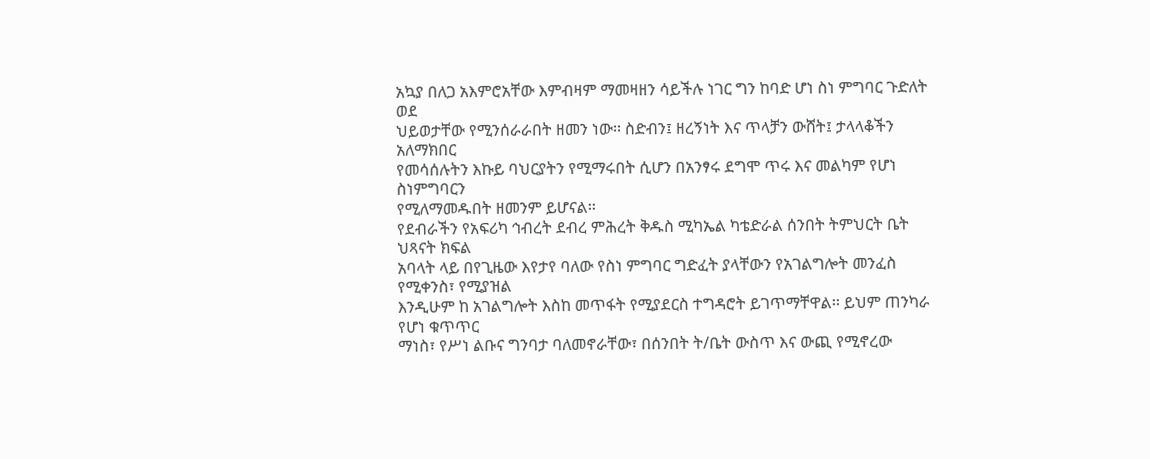አኳያ በለጋ አእምሮአቸው እምብዛም ማመዛዘን ሳይችሉ ነገር ግን ከባድ ሆነ ስነ ምግባር ጉድለት ወደ
ህይወታቸው የሚንሰራራበት ዘመን ነው፡፡ ስድብን፤ ዘረኝነት እና ጥላቻን ውሸት፤ ታላላቆችን አለማክበር
የመሳሰሉትን እኩይ ባህርያትን የሚማሩበት ሲሆን በአንፃሩ ደግሞ ጥሩ እና መልካም የሆነ ስነምግባርን
የሚለማመዱበት ዘመንም ይሆናል፡፡
የደብራችን የአፍሪካ ኅብረት ደብረ ምሕረት ቅዱስ ሚካኤል ካቴድራል ሰንበት ትምህርት ቤት ህጻናት ክፍል
አባላት ላይ በየጊዜው እየታየ ባለው የስነ ምግባር ግድፈት ያላቸውን የአገልግሎት መንፈስ የሚቀንስ፣ የሚያዝል
እንዲሁም ከ አገልግሎት እስከ መጥፋት የሚያደርስ ተግዳሮት ይገጥማቸዋል፡፡ ይህም ጠንካራ የሆነ ቁጥጥር
ማነስ፣ የሥነ ልቡና ግንባታ ባለመኖራቸው፣ በሰንበት ት/ቤት ውስጥ እና ውጪ የሚኖረው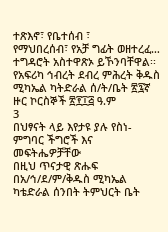ተጽእኖ፣ የቤተሰብ ፣
የማህበረሰብ፣ የአቻ ግፊት ወዘተረፈ… ተግዳሮት አስተዋጽኦ ይኾንባቸዋል፡፡
የአፍሪካ ኅብረት ደብረ ምሕረት ቅዱስ ሚካኤል ካትድራል ሰ/ት/ቤት ፳፯ኛ ዙር ኮርስኞች ፳፻፲፭ ዓ.ም
3
በህፃናት ላይ እየታዩ ያሉ የስነ-ምግባር ችግሮች እና መፍትሔዎቻቸው
በዚህ ጥናታዊ ጽሑፍ በአ/ኅ/ደ/ም/ቅዱስ ሚካኤል ካቴድራል ሰንበት ትምህርት ቤት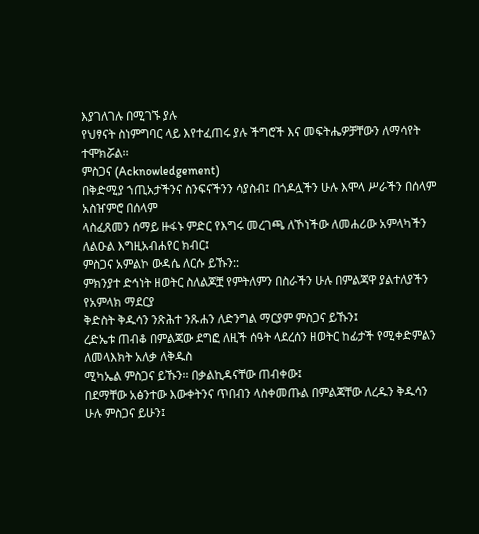እያገለገሉ በሚገኙ ያሉ
የህፃናት ስነምግባር ላይ እየተፈጠሩ ያሉ ችግሮች እና መፍትሔዎቻቸውን ለማሳየት ተሞክሯል፡፡
ምስጋና (Acknowledgement)
በቅድሚያ ኀጢአታችንና ስንፍናችንን ሳያስብ፤ በጎዶሏችን ሁሉ እሞላ ሥራችን በሰላም አስዠምሮ በሰላም
ላስፈጸመን ሰማይ ዙፋኑ ምድር የእግሩ መረገጫ ለኾነችው ለመሐሪው አምላካችን ለልዑል እግዚአብሐየር ክብር፤
ምስጋና አምልኮ ውዳሴ ለርሱ ይኹን::
ምክንያተ ድኅነት ዘወትር ስለልጆቿ የምትለምን በስራችን ሁሉ በምልጃዋ ያልተለያችን የአምላክ ማደርያ
ቅድስት ቅዱሳን ንጽሕተ ንጹሐን ለድንግል ማርያም ምስጋና ይኹን፤
ረድኤቱ ጠብቆ በምልጃው ደግፎ ለዚች ሰዓት ላደረሰን ዘወትር ከፊታች የሚቀድምልን ለመላእክት አለቃ ለቅዱስ
ሚካኤል ምስጋና ይኹን፡፡ በቃልኪዳናቸው ጠብቀው፤
በደማቸው አፅንተው እውቀትንና ጥበብን ላስቀመጡል በምልጃቸው ለረዱን ቅዱሳን ሁሉ ምስጋና ይሁን፤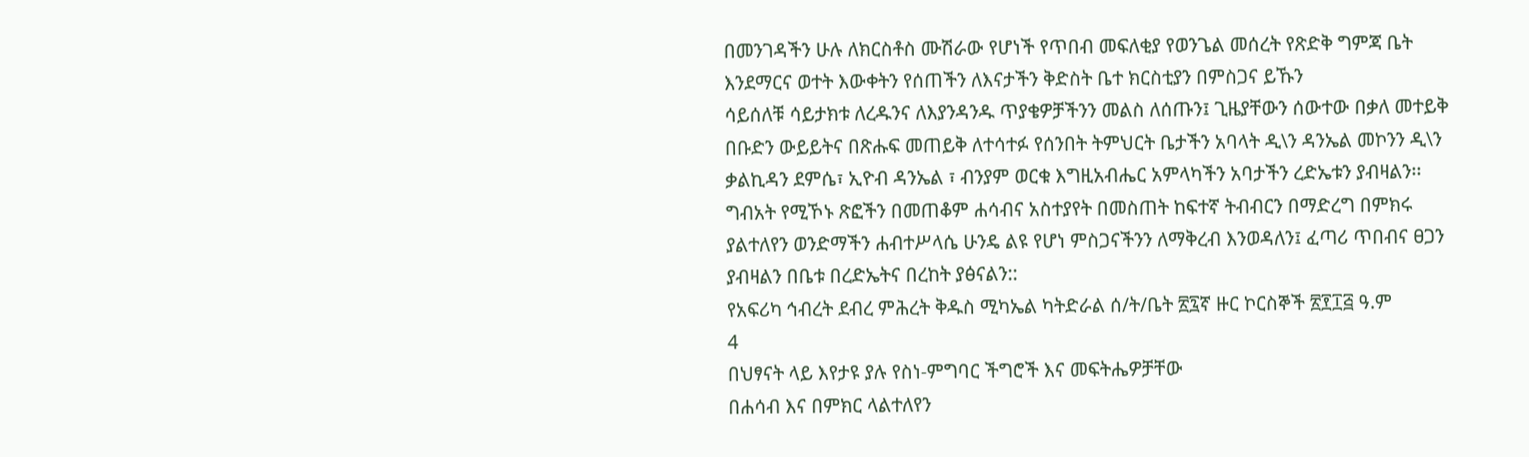በመንገዳችን ሁሉ ለክርስቶስ ሙሽራው የሆነች የጥበብ መፍለቂያ የወንጌል መሰረት የጽድቅ ግምጃ ቤት
እንደማርና ወተት እውቀትን የሰጠችን ለእናታችን ቅድስት ቤተ ክርስቲያን በምስጋና ይኹን
ሳይሰለቹ ሳይታክቱ ለረዱንና ለእያንዳንዱ ጥያቄዎቻችንን መልስ ለሰጡን፤ ጊዜያቸውን ሰውተው በቃለ መተይቅ
በቡድን ውይይትና በጽሑፍ መጠይቅ ለተሳተፉ የሰንበት ትምህርት ቤታችን አባላት ዲ\ን ዳንኤል መኮንን ዲ\ን
ቃልኪዳን ደምሴ፣ ኢዮብ ዳንኤል ፣ ብንያም ወርቁ እግዚአብሔር አምላካችን አባታችን ረድኤቱን ያብዛልን፡፡
ግብአት የሚኾኑ ጽፎችን በመጠቆም ሐሳብና አስተያየት በመስጠት ከፍተኛ ትብብርን በማድረግ በምክሩ
ያልተለየን ወንድማችን ሐብተሥላሴ ሁንዴ ልዩ የሆነ ምስጋናችንን ለማቅረብ እንወዳለን፤ ፈጣሪ ጥበብና ፀጋን
ያብዛልን በቤቱ በረድኤትና በረከት ያፅናልን::
የአፍሪካ ኅብረት ደብረ ምሕረት ቅዱስ ሚካኤል ካትድራል ሰ/ት/ቤት ፳፯ኛ ዙር ኮርስኞች ፳፻፲፭ ዓ.ም
4
በህፃናት ላይ እየታዩ ያሉ የስነ-ምግባር ችግሮች እና መፍትሔዎቻቸው
በሐሳብ እና በምክር ላልተለየን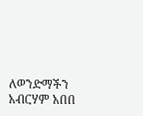ለወንድማችን አብርሃም አበበ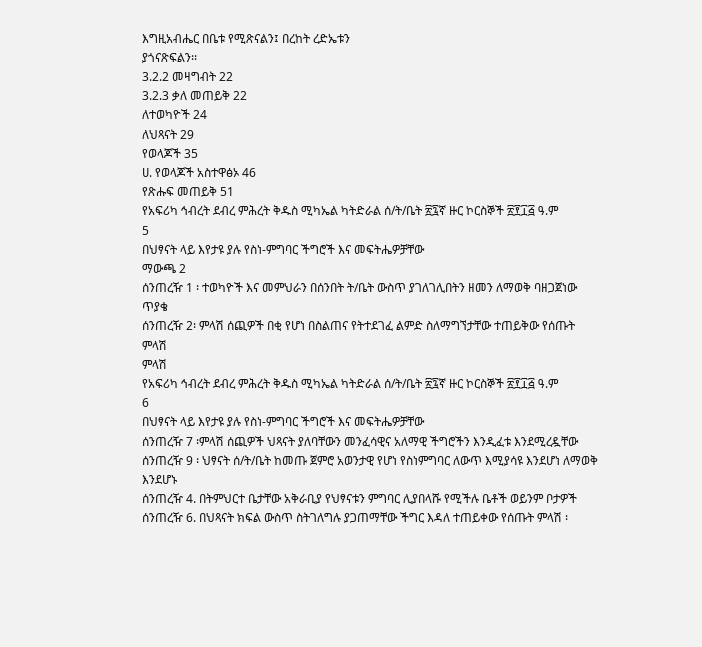እግዚአብሔር በቤቱ የሚጽናልን፤ በረከት ረድኤቱን
ያጎናጽፍልን፡፡
3.2.2 መዛግብት 22
3.2.3 ቃለ መጠይቅ 22
ለተወካዮች 24
ለህጻናት 29
የወላጆች 35
ሀ. የወላጆች አስተዋፅኦ 46
የጽሑፍ መጠይቅ 51
የአፍሪካ ኅብረት ደብረ ምሕረት ቅዱስ ሚካኤል ካትድራል ሰ/ት/ቤት ፳፯ኛ ዙር ኮርስኞች ፳፻፲፭ ዓ.ም
5
በህፃናት ላይ እየታዩ ያሉ የስነ-ምግባር ችግሮች እና መፍትሔዎቻቸው
ማውጫ 2
ሰንጠረዥ 1 ፡ ተወካዮች እና መምህራን በሰንበት ት/ቤት ውስጥ ያገለገሊበትን ዘመን ለማወቅ ባዘጋጀነው
ጥያቄ
ሰንጠረዥ 2፡ ምላሽ ሰጪዎች በቂ የሆነ በስልጠና የትተደገፈ ልምድ ስለማግኘታቸው ተጠይቅው የሰጡት
ምላሽ
ምላሽ
የአፍሪካ ኅብረት ደብረ ምሕረት ቅዱስ ሚካኤል ካትድራል ሰ/ት/ቤት ፳፯ኛ ዙር ኮርስኞች ፳፻፲፭ ዓ.ም
6
በህፃናት ላይ እየታዩ ያሉ የስነ-ምግባር ችግሮች እና መፍትሔዎቻቸው
ሰንጠረዥ 7 ፡ምላሽ ሰጪዎች ህጻናት ያለባቸውን መንፈሳዊና አለማዊ ችግሮችን እንዲፈቱ እንደሚረዷቸው
ሰንጠረዥ 9 ፡ ህፃናት ሰ/ት/ቤት ከመጡ ጀምሮ አወንታዊ የሆነ የስነምግባር ለውጥ እሚያሳዩ እንደሆነ ለማወቅ
እንደሆኑ
ሰንጠረዥ 4. በትምህርተ ቤታቸው አቅራቢያ የህፃናቱን ምግባር ሊያበላሹ የሚችሉ ቤቶች ወይንም ቦታዎች
ሰንጠረዥ 6. በህጻናት ክፍል ውስጥ ስትገለግሉ ያጋጠማቸው ችግር እዳለ ተጠይቀው የሰጡት ምላሽ ፡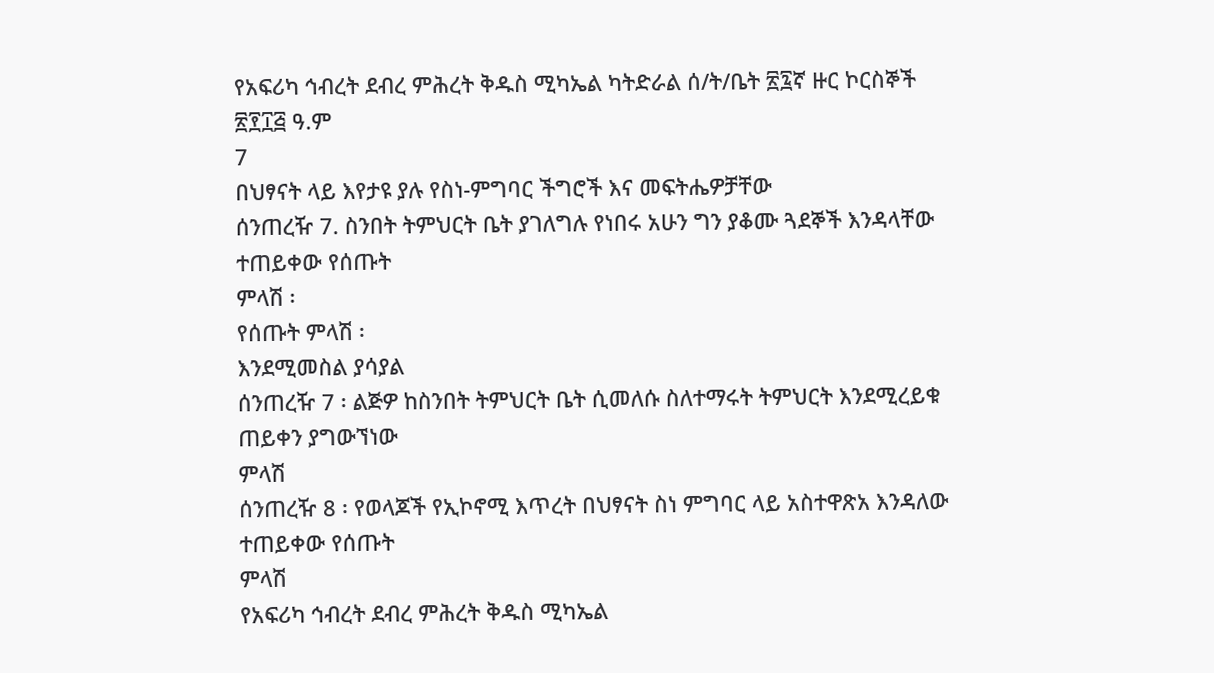የአፍሪካ ኅብረት ደብረ ምሕረት ቅዱስ ሚካኤል ካትድራል ሰ/ት/ቤት ፳፯ኛ ዙር ኮርስኞች ፳፻፲፭ ዓ.ም
7
በህፃናት ላይ እየታዩ ያሉ የስነ-ምግባር ችግሮች እና መፍትሔዎቻቸው
ሰንጠረዥ 7. ስንበት ትምህርት ቤት ያገለግሉ የነበሩ አሁን ግን ያቆሙ ጓደኞች እንዳላቸው ተጠይቀው የሰጡት
ምላሽ ፡
የሰጡት ምላሽ ፡
እንደሚመስል ያሳያል
ሰንጠረዥ 7 ፡ ልጅዎ ከስንበት ትምህርት ቤት ሲመለሱ ስለተማሩት ትምህርት እንደሚረይቁ ጠይቀን ያግውኘነው
ምላሽ
ሰንጠረዥ 8 ፡ የወላጆች የኢኮኖሚ እጥረት በህፃናት ስነ ምግባር ላይ አስተዋጽአ እንዳለው ተጠይቀው የሰጡት
ምላሽ
የአፍሪካ ኅብረት ደብረ ምሕረት ቅዱስ ሚካኤል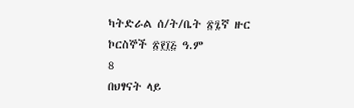ካትድራል ሰ/ት/ቤት ፳፯ኛ ዙር ኮርስኞች ፳፻፲፭ ዓ.ም
8
በህፃናት ላይ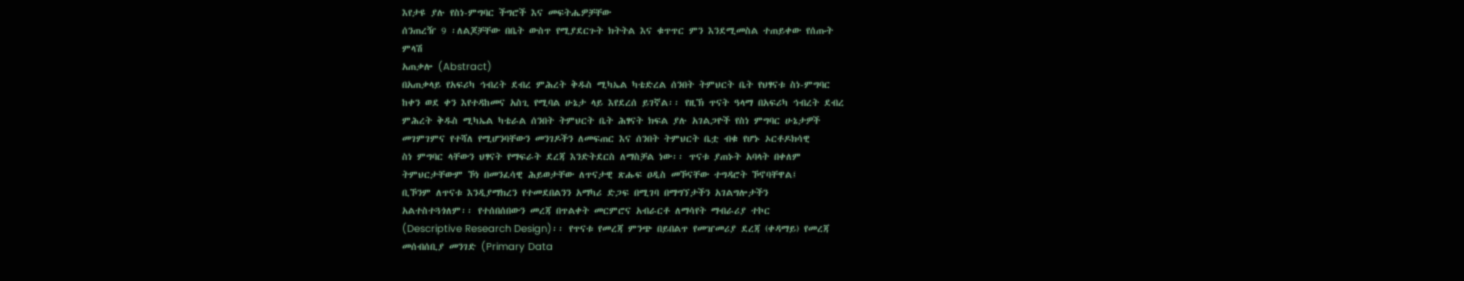እየታዩ ያሉ የስነ-ምግባር ችግሮች እና መፍትሔዎቻቸው
ሰንጠረዥ 9 ፡ለልጆቻቸው በቤት ውስጥ የሚያደርጉት ክትትል እና ቁጥጥር ምን እንደሚመስል ተጠይቀው የሰጡት
ምላሽ
አጠቃሎ (Abstract)
በአጠቃላይ የአፍሪካ ኅብረት ደብረ ምሕረት ቅዱስ ሚካኤል ካቴድረል ሰንበት ትምህርት ቤት የህፃናቱ ስነ-ምግባር
ከቀን ወደ ቀን እየተዳከመና አስጊ የሚባል ሁኔታ ላይ እየደረሰ ይገኛል፡፡ የዚኽ ጥናት ዓላማ በአፍሪካ ኅብረት ደብረ
ምሕረት ቅዱስ ሚካኤል ካቴራል ሰንበት ትምህርት ቤት ሕፃናት ክፍል ያሉ አገልጋዮች የስነ ምግባር ሁኔታዎች
መገምገምና የተሻለ የሚሆንባቸውን መንገዶችን ለመፍጠር እና ሰንበት ትምህርት ቤቷ ብቁ የሆኑ ኦርቶዶክሳዊ
ስነ ምግባር ላቸውን ህፃናት የማፍራት ደረጃ እንድትደርስ ለማስቻል ነው፡፡ ጥናቱ ያጠኑት አባላት በቀለም
ትምህርታቸውም ኾነ በመንፈሳዊ ሕይወታቸው ለጥናታዊ ጽሑፍ ዐዲስ መኾናቸው ተግዳሮት ኾኖባቸዋል፤
ቢኾንም ለጥናቱ እንዲያማክረን የተመደበልንን አማካሪ ድጋፍ በሚገባ በማግኘታችን አገልግሎታችን
አልተስተጓጎለም፡፡ የተሰበሰበውን መረጃ በጥልቀት መርምሮና አብራርቶ ለማሳየት ማብራሪያ ተኮር
(Descriptive Research Design)፡፡ የጥናቱ የመረጃ ምንጭ በይበልጥ የመዠመሪያ ደረጃ (ቀዳማይ) የመረጃ
መሰብሰቢያ መንገድ (Primary Data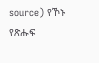source) የኾኑ የጽሑፍ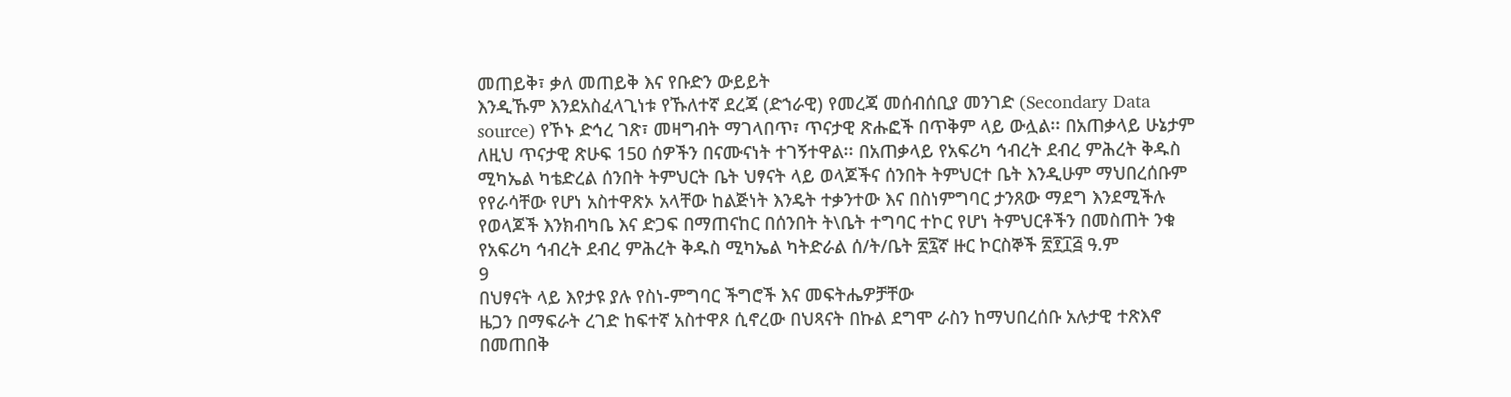መጠይቅ፣ ቃለ መጠይቅ እና የቡድን ውይይት
እንዲኹም እንደአስፈላጊነቱ የኹለተኛ ደረጃ (ድኀራዊ) የመረጃ መሰብሰቢያ መንገድ (Secondary Data
source) የኾኑ ድኅረ ገጽ፣ መዛግብት ማገላበጥ፣ ጥናታዊ ጽሑፎች በጥቅም ላይ ውሏል፡፡ በአጠቃላይ ሁኔታም
ለዚህ ጥናታዊ ጽሁፍ 150 ሰዎችን በናሙናነት ተገኝተዋል፡፡ በአጠቃላይ የአፍሪካ ኅብረት ደብረ ምሕረት ቅዱስ
ሚካኤል ካቴድረል ሰንበት ትምህርት ቤት ህፃናት ላይ ወላጆችና ሰንበት ትምህርተ ቤት እንዲሁም ማህበረሰቡም
የየራሳቸው የሆነ አስተዋጽኦ አላቸው ከልጅነት እንዴት ተቃንተው እና በስነምግባር ታንጸው ማደግ እንደሚችሉ
የወላጆች እንክብካቤ እና ድጋፍ በማጠናከር በሰንበት ት\ቤት ተግባር ተኮር የሆነ ትምህርቶችን በመስጠት ንቁ
የአፍሪካ ኅብረት ደብረ ምሕረት ቅዱስ ሚካኤል ካትድራል ሰ/ት/ቤት ፳፯ኛ ዙር ኮርስኞች ፳፻፲፭ ዓ.ም
9
በህፃናት ላይ እየታዩ ያሉ የስነ-ምግባር ችግሮች እና መፍትሔዎቻቸው
ዜጋን በማፍራት ረገድ ከፍተኛ አስተዋጾ ሲኖረው በህጻናት በኩል ደግሞ ራስን ከማህበረሰቡ አሉታዊ ተጽእኖ
በመጠበቅ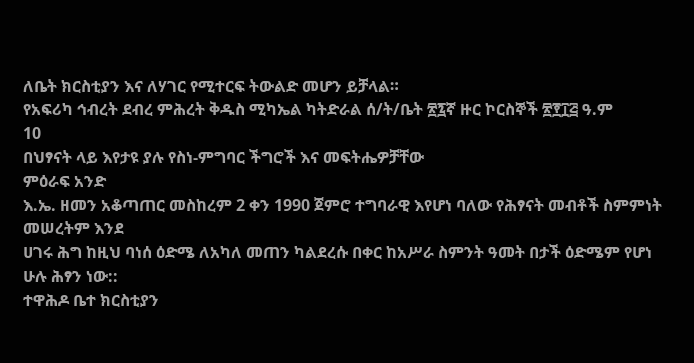ለቤት ክርስቲያን እና ለሃገር የሚተርፍ ትውልድ መሆን ይቻላል።
የአፍሪካ ኅብረት ደብረ ምሕረት ቅዱስ ሚካኤል ካትድራል ሰ/ት/ቤት ፳፯ኛ ዙር ኮርስኞች ፳፻፲፭ ዓ.ም
10
በህፃናት ላይ እየታዩ ያሉ የስነ-ምግባር ችግሮች እና መፍትሔዎቻቸው
ምዕራፍ አንድ
እ.ኤ. ዘመን አቆጣጠር መስከረም 2 ቀን 1990 ጀምሮ ተግባራዊ እየሆነ ባለው የሕፃናት መብቶች ስምምነት መሠረትም እንደ
ሀገሩ ሕግ ከዚህ ባነሰ ዕድሜ ለአካለ መጠን ካልደረሱ በቀር ከአሥራ ስምንት ዓመት በታች ዕድሜም የሆነ ሁሉ ሕፃን ነው::
ተዋሕዶ ቤተ ክርስቲያን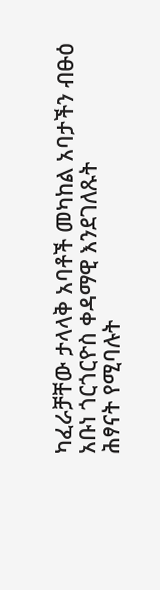ካፈራቻቸው ታላላቅ አባቶች መካከል አባታችን ብፁዕ አቡነ ጎርጎርዮስ ቀዳማዊ እንደገለጹት
ሕፃናት የሚባሉት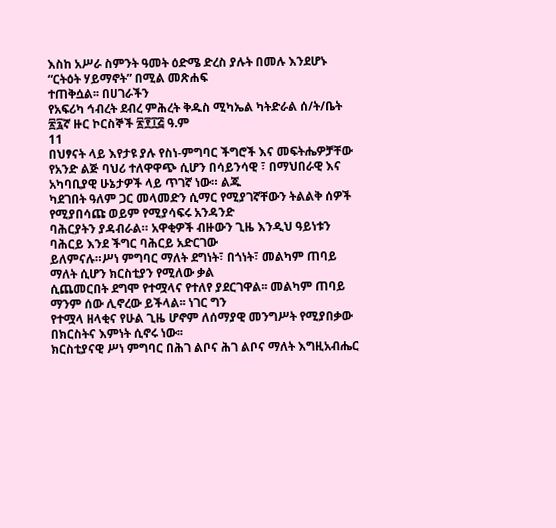እስከ አሥራ ስምንት ዓመት ዕድሜ ድረስ ያሉት በመሉ እንደሆኑ “ርትዕት ሃይማኖት” በሚል መጽሐፍ
ተጠቅሷል፡፡ በሀገራችን
የአፍሪካ ኅብረት ደብረ ምሕረት ቅዱስ ሚካኤል ካትድራል ሰ/ት/ቤት ፳፯ኛ ዙር ኮርስኞች ፳፻፲፭ ዓ.ም
11
በህፃናት ላይ እየታዩ ያሉ የስነ-ምግባር ችግሮች እና መፍትሔዎቻቸው
የአንድ ልጅ ባህሪ ተለዋዋጭ ሲሆን በሳይንሳዊ ፣ በማህበራዊ እና አካባቢያዊ ሁኔታዎች ላይ ጥገኛ ነው። ልጁ
ካደገበት ዓለም ጋር መላመድን ሲማር የሚያገኛቸውን ትልልቅ ሰዎች የሚያበሳጩ ወይም የሚያሳፍሩ አንዳንድ
ባሕርያትን ያዳብራል። አዋቂዎች ብዙውን ጊዜ እንዲህ ዓይነቱን ባሕርይ እንደ ችግር ባሕርይ አድርገው
ይለምናሉ።ሥነ ምግባር ማለት ደግነት፣ በጎነት፣ መልካም ጠባይ ማለት ሲሆን ክርስቲያን የሚለው ቃል
ሲጨመርበት ደግሞ የተሟላና የተለየ ያደርገዋል፡፡ መልካም ጠባይ ማንም ሰው ሊኖረው ይችላል፡፡ ነገር ግን
የተሟላ ዘላቂና የሁል ጊዜ ሆኖም ለሰማያዊ መንግሥት የሚያበቃው በክርስትና እምነት ሲኖሩ ነው፡፡
ክርስቲያናዊ ሥነ ምግባር በሕገ ልቦና ሕገ ልቦና ማለት እግዚአብሔር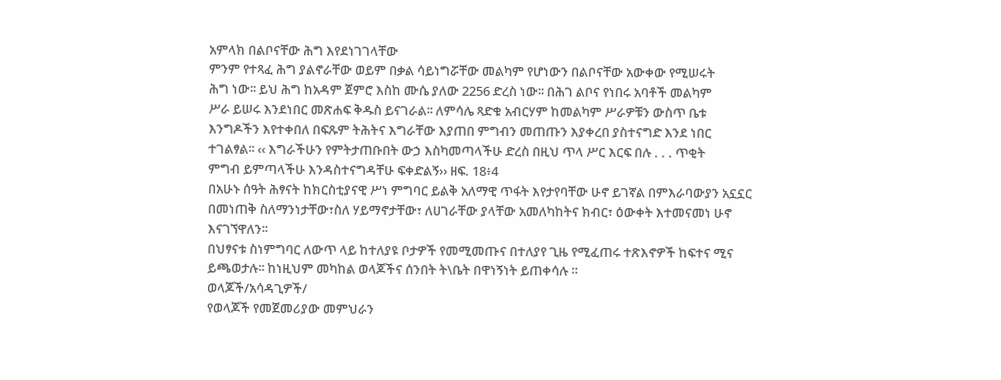አምላክ በልቦናቸው ሕግ እየደነገገላቸው
ምንም የተጻፈ ሕግ ያልኖራቸው ወይም በቃል ሳይነግሯቸው መልካም የሆነውን በልቦናቸው አውቀው የሚሠሩት
ሕግ ነው፡፡ ይህ ሕግ ከአዳም ጀምሮ እስከ ሙሴ ያለው 2256 ድረስ ነው፡፡ በሕገ ልቦና የነበሩ አባቶች መልካም
ሥራ ይሠሩ እንደነበር መጽሐፍ ቅዱስ ይናገራል፡፡ ለምሳሌ ጻድቁ አብርሃም ከመልካም ሥራዎቹን ውስጥ ቤቱ
እንግዶችን እየተቀበለ በፍጹም ትሕትና እግራቸው እያጠበ ምግብን መጠጡን እያቀረበ ያስተናግድ እንደ ነበር
ተገልፃል፡፡ ‹‹ እግራችሁን የምትታጠቡበት ውኃ እስካመጣላችሁ ድረስ በዚህ ጥላ ሥር እርፍ በሉ . . . ጥቂት
ምግብ ይምጣላችሁ እንዳስተናግዳቸሁ ፍቀድልኝ›› ዘፍ. 18፥4
በአሁኑ ሰዓት ሕፃናት ከክርስቲያናዊ ሥነ ምግባር ይልቅ አለማዊ ጥፋት እየታየባቸው ሁኖ ይገኛል በምእራባውያን አኗኗር
በመነጠቅ ስለማንነታቸው፣ስለ ሃይማኖታቸው፣ ለሀገራቸው ያላቸው አመለካከትና ክብር፣ ዕውቀት እተመናመነ ሁኖ
እናገኘዋለን፡፡
በህፃናቱ ስነምግባር ለውጥ ላይ ከተለያዩ ቦታዎች የመሚመጡና በተለያየ ጊዜ የሚፈጠሩ ተጽእኖዎች ከፍተና ሚና
ይጫወታሉ፡፡ ከነዚህም መካከል ወላጆችና ሰንበት ት\ቤት በዋነኝነት ይጠቀሳሉ ።
ወላጆች/አሳዳጊዎች/
የወላጆች የመጀመሪያው መምህራን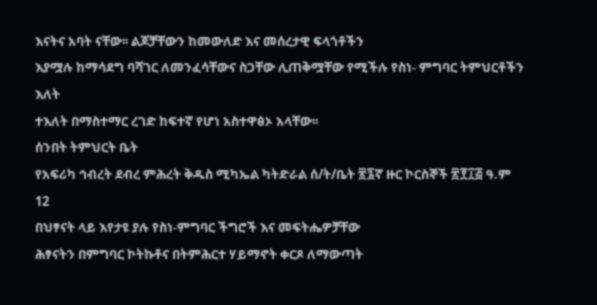እናትና አባት ናቸው፡፡ ልጆቻቸውን ከመውለድ እና መሰረታዊ ፍላጎቶችን
እያሟሉ ከማሳደግ ባሻገር ለመንፈሳቸውና ስጋቸው ሊጠቅሟቸው የሚችሉ የስነ- ምግባር ትምህርቶችን እለት
ተእለት በማስተማር ረገድ ከፍተኛ የሆነ አስተዋፅኦ አላቸው፡፡
ሰንበት ትምህርት ቤት
የአፍሪካ ኅብረት ደብረ ምሕረት ቅዱስ ሚካኤል ካትድራል ሰ/ት/ቤት ፳፯ኛ ዙር ኮርስኞች ፳፻፲፭ ዓ.ም
12
በህፃናት ላይ እየታዩ ያሉ የስነ-ምግባር ችግሮች እና መፍትሔዎቻቸው
ሕፃናትን በምግባር ኮትኩቶና በትምሕርተ ሃይማኖት ቀርጾ ለማውጣት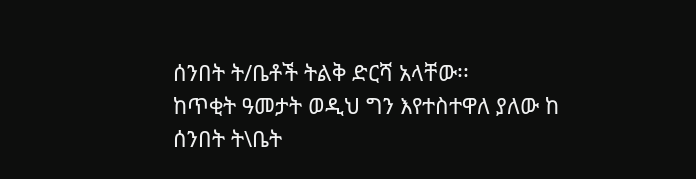ሰንበት ት/ቤቶች ትልቅ ድርሻ አላቸው፡፡
ከጥቂት ዓመታት ወዲህ ግን እየተስተዋለ ያለው ከ ሰንበት ት\ቤት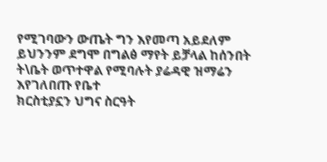የሚገባውን ውጤት ግን እየመጣ አይደለም
ይህንንም ደግሞ በግልፅ ማየት ይቻላል ከሰንበት ት\ቤት ወጥተዋል የሚባሉት ያሬዳዊ ዝማሬን እየገለበጡ የቤተ
ክርስቲያኗን ህግና ስርዓት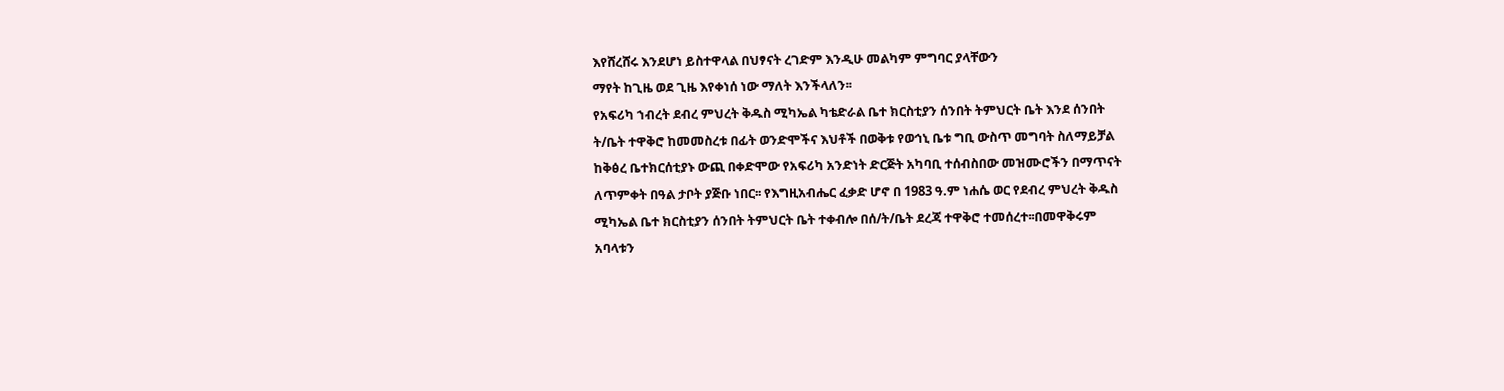እየሸረሸሩ እንደሆነ ይስተዋላል በህፃናት ረገድም እንዲሁ መልካም ምግባር ያላቸውን
ማየት ከጊዜ ወደ ጊዜ እየቀነሰ ነው ማለት እንችላለን፡፡
የአፍሪካ ኀብረት ደብረ ምህረት ቅዱስ ሚካኤል ካቴድራል ቤተ ክርስቲያን ሰንበት ትምህርት ቤት እንደ ሰንበት
ት/ቤት ተዋቅሮ ከመመስረቱ በፊት ወንድሞችና እህቶች በወቅቱ የወኅኒ ቤቱ ግቢ ውስጥ መግባት ስለማይቻል
ከቅፅረ ቤተክርሰቲያኑ ውጪ በቀድሞው የአፍሪካ አንድነት ድርጅት አካባቢ ተሰብስበው መዝሙሮችን በማጥናት
ለጥምቀት በዓል ታቦት ያጅቡ ነበር፡፡ የእግዚአብሔር ፈቃድ ሆኖ በ 1983 ዓ.ም ነሐሴ ወር የደብረ ምህረት ቅዱስ
ሚካኤል ቤተ ክርስቲያን ሰንበት ትምህርት ቤት ተቀብሎ በሰ/ት/ቤት ደረጃ ተዋቅሮ ተመሰረተ፡፡በመዋቅሩም
አባላቱን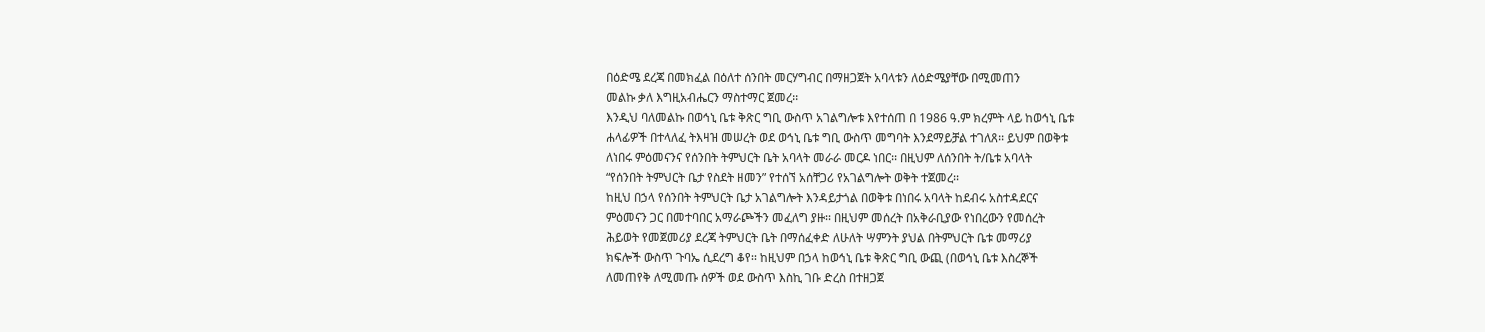በዕድሜ ደረጃ በመክፈል በዕለተ ሰንበት መርሃግብር በማዘጋጀት አባላቱን ለዕድሜያቸው በሚመጠን
መልኩ ቃለ እግዚአብሔርን ማስተማር ጀመረ፡፡
እንዲህ ባለመልኩ በወኅኒ ቤቱ ቅጽር ግቢ ውስጥ አገልግሎቱ እየተሰጠ በ 1986 ዓ.ም ክረምት ላይ ከወኅኒ ቤቱ
ሐላፊዎች በተላለፈ ትእዛዝ መሠረት ወደ ወኅኒ ቤቱ ግቢ ውስጥ መግባት እንደማይቻል ተገለጸ፡፡ ይህም በወቅቱ
ለነበሩ ምዕመናንና የሰንበት ትምህርት ቤት አባላት መራራ መርዶ ነበር፡፡ በዚህም ለሰንበት ት/ቤቱ አባላት
“የሰንበት ትምህርት ቤታ የስደት ዘመን” የተሰኘ አሰቸጋሪ የአገልግሎት ወቅት ተጀመረ፡፡
ከዚህ በኃላ የሰንበት ትምህርት ቤታ አገልግሎት እንዳይታጎል በወቅቱ በነበሩ አባላት ከደብሩ አስተዳደርና
ምዕመናን ጋር በመተባበር አማራጮችን መፈለግ ያዙ፡፡ በዚህም መሰረት በአቅራቢያው የነበረውን የመሰረት
ሕይወት የመጀመሪያ ደረጃ ትምህርት ቤት በማሰፈቀድ ለሁለት ሣምንት ያህል በትምህርት ቤቱ መማሪያ
ክፍሎች ውስጥ ጉባኤ ሲደረግ ቆየ፡፡ ከዚህም በኃላ ከወኅኒ ቤቱ ቅጽር ግቢ ውጪ (በወኅኒ ቤቱ እስረኞች
ለመጠየቅ ለሚመጡ ሰዎች ወደ ውስጥ እስኪ ገቡ ድረስ በተዘጋጀ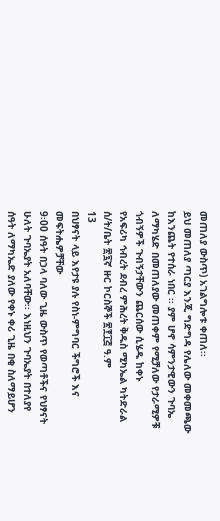መጠለያ ውስጥ) አገልግሎቱ ቀጠለ፡፡
ይህ መጠለያ ጣርያ እንጂ ግድግዳ የሌለው መቀመጫው ከእንጨት የተሰራ ነበር ፡፡ ያም ሆኖ ሳምንታዊውን ጉባኤ
ለማካሄድ በመጠለያው መጠቀም የሚቻለው የታራሚዎቹ ጎብኝዎች ጉብኝታቸውን ጨርሰው ሲሄዱ ከቀኑ
የአፍሪካ ኅብረት ደብረ ምሕረት ቅዱስ ሚካኤል ካትድራል ሰ/ት/ቤት ፳፯ኛ ዙር ኮርስኞች ፳፻፲፭ ዓ.ም
13
በህፃናት ላይ እየታዩ ያሉ የስነ-ምግባር ችግሮች እና መፍትሔዎቻቸው
9፡00 ሰዓት በኃላ ባለው ጊዜ ውስጥ የወጣቶችና የህፃናት ሁለት ጉባኤያት አለባቸው፡፡ እነዚህን ጉባኤያት በተለያየ
ሰዓት ለማካኤድ ያለው የቀኑ ቀሪ ጊዜ በቂ ስለማይሆን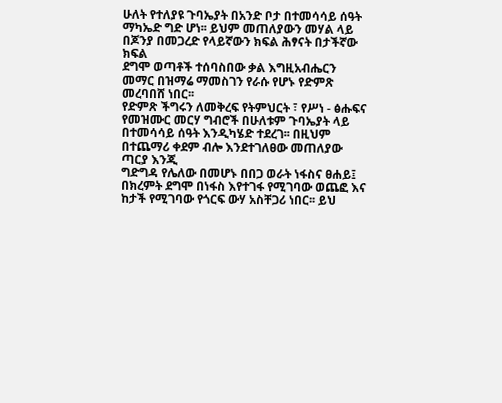ሁለት የተለያዩ ጉባኤያት በአንድ ቦታ በተመሳሳይ ሰዓት
ማካኤድ ግድ ሆነ፡፡ ይህም መጠለያውን መሃል ላይ በጆንያ በመጋረድ የላይኛውን ክፍል ሕፃናት በታችኛው ክፍል
ደግሞ ወጣቶች ተሰባስበው ቃል እግዚአብሔርን መማር በዝማሬ ማመስገን የራሱ የሆኑ የድምጽ መረባበሸ ነበር፡፡
የድምጽ ችግሩን ለመቅረፍ የትምህርት ፣ የሥነ - ፅሑፍና የመዝሙር መርሃ ግብሮች በሁለቱም ጉባኤያት ላይ
በተመሳሳይ ሰዓት እንዲካሄድ ተደረገ፡፡ በዚህም በተጨማሪ ቀደም ብሎ እንደተገለፀው መጠለያው ጣርያ እንጂ
ግድግዳ የሌለው በመሆኑ በበጋ ወራት ነፋስና ፀሐይ፤ በክረምት ደግሞ በነፋስ እየተገፋ የሚገባው ወጨፎ እና
ከታች የሚገባው የጎርፍ ውሃ አስቸጋሪ ነበር፡፡ ይህ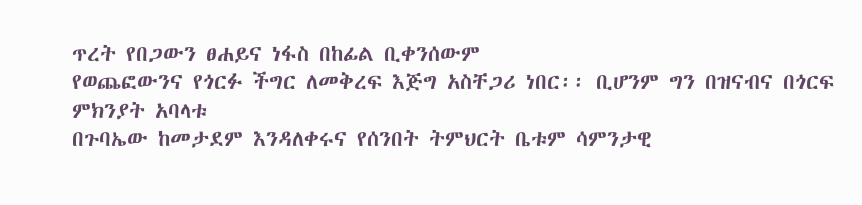ጥረት የበጋውን ፀሐይና ነፋስ በከፊል ቢቀንሰውም
የወጨፎውንና የጎርፉ ችግር ለመቅረፍ እጅግ አስቸጋሪ ነበር፡፡ ቢሆንም ግን በዝናብና በጎርፍ ምክንያት አባላቱ
በጉባኤው ከመታደም እንዳለቀሩና የሰንበት ትምህርት ቤቱም ሳምንታዊ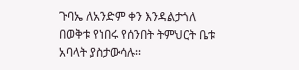ጉባኤ ለአንድም ቀን እንዳልታጎለ
በወቅቱ የነበሩ የሰንበት ትምህርት ቤቱ አባላት ያስታውሳሉ፡፡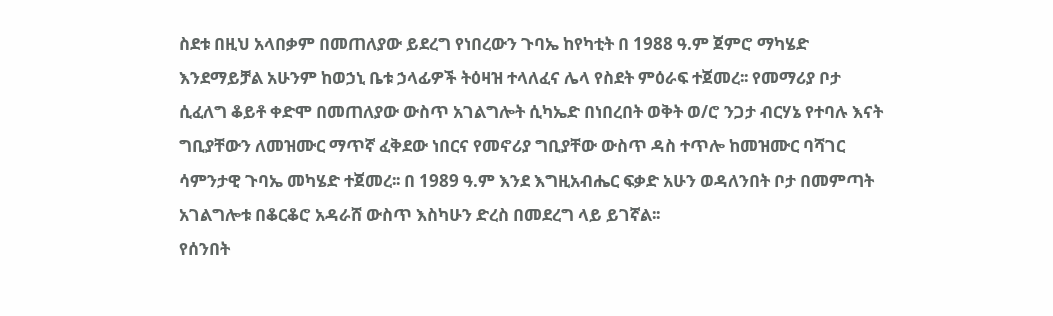ስደቱ በዚህ አላበቃም በመጠለያው ይደረግ የነበረውን ጉባኤ ከየካቲት በ 1988 ዓ.ም ጀምሮ ማካሄድ
እንደማይቻል አሁንም ከወኃኒ ቤቱ ኃላፊዎች ትዕዛዝ ተላለፈና ሌላ የስደት ምዕራፍ ተጀመረ፡፡ የመማሪያ ቦታ
ሲፈለግ ቆይቶ ቀድሞ በመጠለያው ውስጥ አገልግሎት ሲካኤድ በነበረበት ወቅት ወ/ሮ ንጋታ ብርሃኔ የተባሉ እናት
ግቢያቸውን ለመዝሙር ማጥኛ ፈቅደው ነበርና የመኖሪያ ግቢያቸው ውስጥ ዳስ ተጥሎ ከመዝሙር ባሻገር
ሳምንታዊ ጉባኤ መካሄድ ተጀመረ፡፡ በ 1989 ዓ.ም እንደ እግዚአብሔር ፍቃድ አሁን ወዳለንበት ቦታ በመምጣት
አገልግሎቱ በቆርቆሮ አዳራሸ ውስጥ እስካሁን ድረስ በመደረግ ላይ ይገኛል፡፡
የሰንበት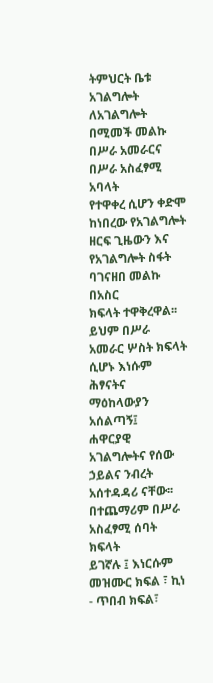ትምህርት ቤቱ አገልግሎት ለአገልግሎት በሚመች መልኩ በሥራ አመራርና በሥራ አስፈፃሚ አባላት
የተዋቀረ ሲሆን ቀድሞ ከነበረው የአገልግሎት ዘርፍ ጊዜውን እና የአገልግሎት ስፋት ባገናዘበ መልኩ በአስር
ክፍላት ተዋቅረዋል፡፡ ይህም በሥራ አመራር ሦስት ክፍላት ሲሆኑ እነሱም ሕፃናትና ማዕከላውያን አሰልጣኝ፤
ሐዋርያዊ አገልግሎትና የሰው ኃይልና ንብረት አሰተዳዳሪ ናቸው፡፡ በተጨማሪም በሥራ አስፈፃሚ ሰባት ክፍላት
ይገኛሉ ፤ እነርሱም መዝሙር ክፍል ፣ ኪነ - ጥበብ ክፍል፣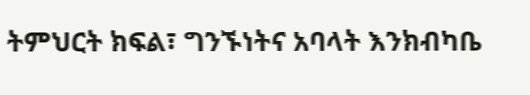ትምህርት ክፍል፣ ግንኙነትና አባላት እንክብካቤ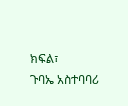ክፍል፣
ጉባኤ አስተባባሪ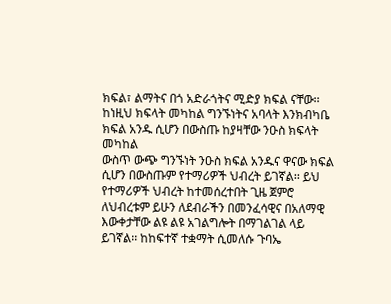ክፍል፣ ልማትና በጎ አድራጎትና ሚድያ ክፍል ናቸው፡፡
ከነዚህ ክፍላት መካከል ግንኙነትና አባላት እንክብካቤ ክፍል አንዱ ሲሆን በውስጡ ከያዛቸው ንዑስ ክፍላት መካከል
ውስጥ ውጭ ግንኙነት ንዑስ ክፍል አንዱና ዋናው ክፍል ሲሆን በውስጡም የተማሪዎች ህብረት ይገኛል፡፡ ይህ
የተማሪዎች ህብረት ከተመሰረተበት ጊዜ ጀምሮ ለህብረቱም ይሁን ለደብራችን በመንፈሳዊና በአለማዊ
እውቀታቸው ልዩ ልዩ አገልግሎት በማገልገል ላይ ይገኛል፡፡ ከከፍተኛ ተቋማት ሲመለሱ ጉባኤ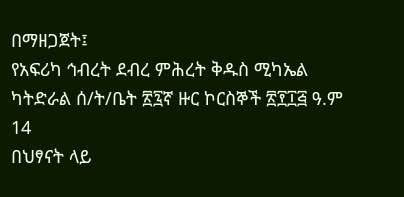በማዘጋጀት፤
የአፍሪካ ኅብረት ደብረ ምሕረት ቅዱስ ሚካኤል ካትድራል ሰ/ት/ቤት ፳፯ኛ ዙር ኮርስኞች ፳፻፲፭ ዓ.ም
14
በህፃናት ላይ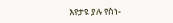እየታዩ ያሉ የስነ-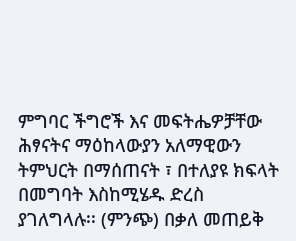ምግባር ችግሮች እና መፍትሔዎቻቸው
ሕፃናትና ማዕከላውያን አለማዊውን ትምህርት በማሰጠናት ፣ በተለያዩ ክፍላት በመግባት እስከሚሄዱ ድረስ
ያገለግላሉ፡፡ (ምንጭ) በቃለ መጠይቅ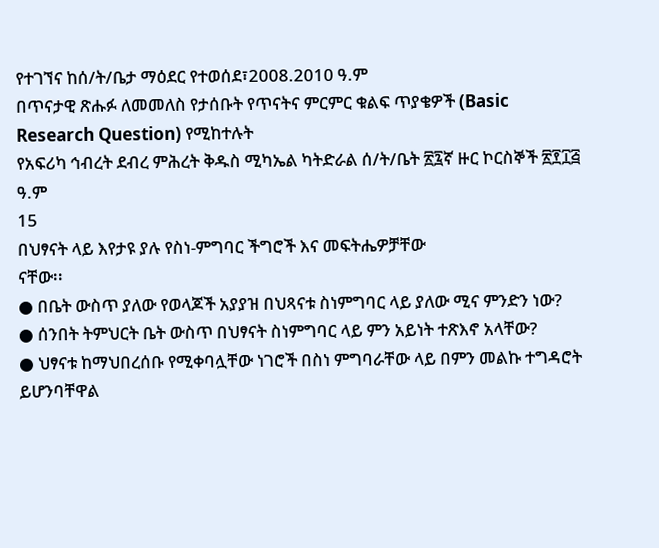የተገኘና ከሰ/ት/ቤታ ማዕደር የተወሰደ፣2008.2010 ዓ.ም
በጥናታዊ ጽሑፉ ለመመለስ የታሰቡት የጥናትና ምርምር ቁልፍ ጥያቄዎች (Basic Research Question) የሚከተሉት
የአፍሪካ ኅብረት ደብረ ምሕረት ቅዱስ ሚካኤል ካትድራል ሰ/ት/ቤት ፳፯ኛ ዙር ኮርስኞች ፳፻፲፭ ዓ.ም
15
በህፃናት ላይ እየታዩ ያሉ የስነ-ምግባር ችግሮች እና መፍትሔዎቻቸው
ናቸው፡፡
● በቤት ውስጥ ያለው የወላጆች አያያዝ በህጻናቱ ስነምግባር ላይ ያለው ሚና ምንድን ነው?
● ሰንበት ትምህርት ቤት ውስጥ በህፃናት ስነምግባር ላይ ምን አይነት ተጽእኖ አላቸው?
● ህፃናቱ ከማህበረሰቡ የሚቀባሏቸው ነገሮች በስነ ምግባራቸው ላይ በምን መልኩ ተግዳሮት ይሆንባቸዋል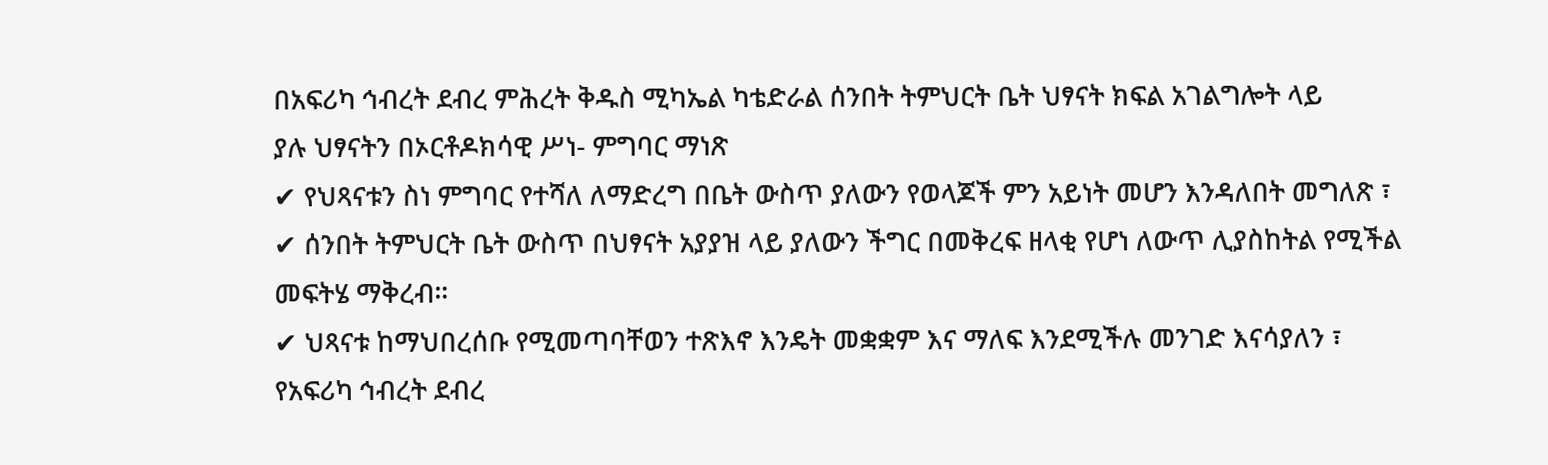በአፍሪካ ኅብረት ደብረ ምሕረት ቅዱስ ሚካኤል ካቴድራል ሰንበት ትምህርት ቤት ህፃናት ክፍል አገልግሎት ላይ
ያሉ ህፃናትን በኦርቶዶክሳዊ ሥነ- ምግባር ማነጽ
✔ የህጻናቱን ስነ ምግባር የተሻለ ለማድረግ በቤት ውስጥ ያለውን የወላጆች ምን አይነት መሆን እንዳለበት መግለጽ ፣
✔ ሰንበት ትምህርት ቤት ውስጥ በህፃናት አያያዝ ላይ ያለውን ችግር በመቅረፍ ዘላቂ የሆነ ለውጥ ሊያስከትል የሚችል
መፍትሄ ማቅረብ።
✔ ህጻናቱ ከማህበረሰቡ የሚመጣባቸወን ተጽእኖ እንዴት መቋቋም እና ማለፍ እንደሚችሉ መንገድ እናሳያለን ፣
የአፍሪካ ኅብረት ደብረ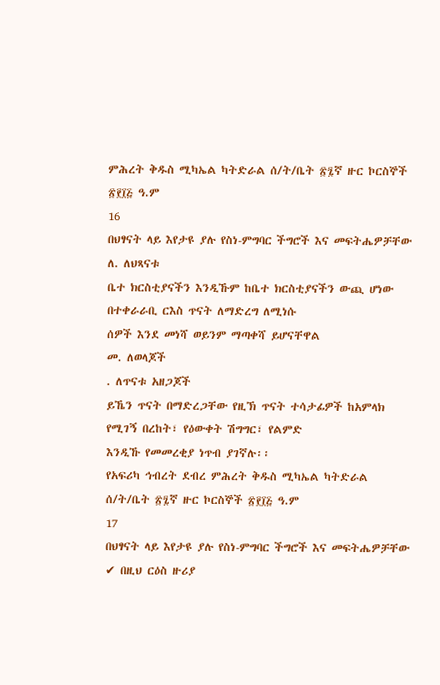ምሕረት ቅዱስ ሚካኤል ካትድራል ሰ/ት/ቤት ፳፯ኛ ዙር ኮርስኞች ፳፻፲፭ ዓ.ም
16
በህፃናት ላይ እየታዩ ያሉ የስነ-ምግባር ችግሮች እና መፍትሔዎቻቸው
ለ. ለህጻናቱ
ቤተ ክርስቲያናችን እንዲኹም ከቤተ ክርስቲያናችን ውጪ ሆነው በተቀራራቢ ርእስ ጥናት ለማድረግ ለሚነሱ
ሰዎች እንደ መነሻ ወይንም ማጣቀሻ ይሆናቸዋል
መ. ለወላጆች
. ለጥናቱ አዘጋጆች
ይኼን ጥናት በማድረጋቸው የዚኽ ጥናት ተሳታፊዎች ከአምላክ የሚገኝ በረከት፣ የዕውቀት ሽግግር፣ የልምድ
እንዲኹ የመመረቂያ ነጥብ ያገኛሉ፡፡
የአፍሪካ ኅብረት ደብረ ምሕረት ቅዱስ ሚካኤል ካትድራል ሰ/ት/ቤት ፳፯ኛ ዙር ኮርስኞች ፳፻፲፭ ዓ.ም
17
በህፃናት ላይ እየታዩ ያሉ የስነ-ምግባር ችግሮች እና መፍትሔዎቻቸው
✔ በዚህ ርዕስ ዙሪያ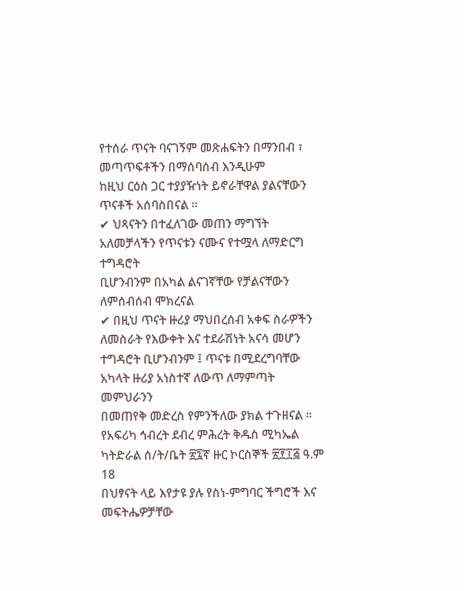የተሰራ ጥናት ባናገኝም መጽሐፍትን በማንበብ ፣ መጣጥፍቶችን በማሰባሰብ እንዲሁም
ከዚህ ርዕስ ጋር ተያያዥነት ይኖራቸዋል ያልናቸውን ጥናቶች አሰባስበናል ።
✔ ህጻናትን በተፈለገው መጠን ማግኘት አለመቻላችን የጥናቱን ናሙና የተሟላ ለማድርግ ተግዳሮት
ቢሆንብንም በአካል ልናገኛቸው የቻልናቸውን ለምሰብሰብ ሞክረናል
✔ በዚህ ጥናት ዙሪያ ማህበረሰብ አቀፍ ስራዎችን ለመስራት የእውቀት እና ተደራሽነት አናሳ መሆን
ተግዳሮት ቢሆንብንም ፤ ጥናቱ በሚደረግባቸው አካላት ዙሪያ አነስተኛ ለውጥ ለማምጣት መምህራንን
በመጠየቅ መድረስ የምንችለው ያክል ተጉዘናል ።
የአፍሪካ ኅብረት ደብረ ምሕረት ቅዱስ ሚካኤል ካትድራል ሰ/ት/ቤት ፳፯ኛ ዙር ኮርስኞች ፳፻፲፭ ዓ.ም
18
በህፃናት ላይ እየታዩ ያሉ የስነ-ምግባር ችግሮች እና መፍትሔዎቻቸው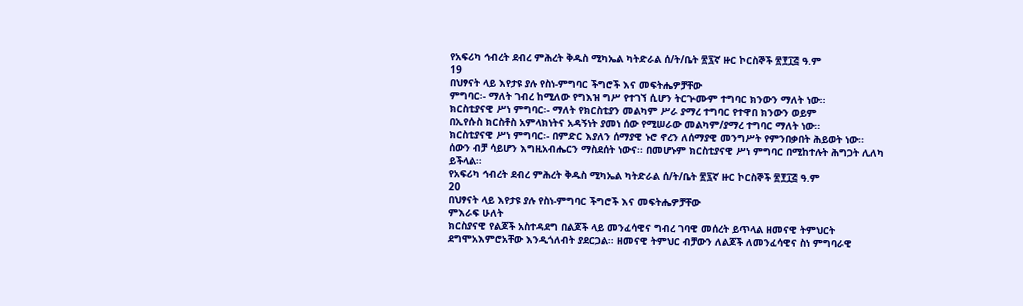የአፍሪካ ኅብረት ደብረ ምሕረት ቅዱስ ሚካኤል ካትድራል ሰ/ት/ቤት ፳፯ኛ ዙር ኮርስኞች ፳፻፲፭ ዓ.ም
19
በህፃናት ላይ እየታዩ ያሉ የስነ-ምግባር ችግሮች እና መፍትሔዎቻቸው
ምግባር፡- ማለት ገብረ ከሚለው የግእዝ ግሥ የተገኘ ሲሆን ትርጕሙም ተግባር ክንውን ማለት ነው፡፡
ክርስቲያናዊ ሥነ ምግባር፡- ማለት የክርስቲያን መልካም ሥራ ያማረ ተግባር የተዋበ ክንውን ወይም
በኢየሱስ ክርስቶስ አምላክነትና አዳኝነት ያመነ ሰው የሚሠራው መልካም/ያማረ ተግባር ማለት ነው፡፡
ክርስቲያናዊ ሥነ ምግባር፡- በምድር እያለን ሰማያዊ ኑሮ ኖረን ለሰማያዊ መንግሥት የምንበቃበት ሕይወት ነው፡፡
ሰውን ብቻ ሳይሆን እግዚአብሔርን ማስደሰት ነውና፡፡ በመሆኑም ክርስቲያናዊ ሥነ ምግባር በሚከተሉት ሕግጋት ሊለካ
ይችላል፡፡
የአፍሪካ ኅብረት ደብረ ምሕረት ቅዱስ ሚካኤል ካትድራል ሰ/ት/ቤት ፳፯ኛ ዙር ኮርስኞች ፳፻፲፭ ዓ.ም
20
በህፃናት ላይ እየታዩ ያሉ የስነ-ምግባር ችግሮች እና መፍትሔዎቻቸው
ምእራፍ ሁለት
ክርስያናዊ የልጆች አስተዳደግ በልጆች ላይ መንፈሳዊና ግብረ ገባዊ መሰረት ይጥላል ዘመናዊ ትምህርት
ደግሞአእምሮአቸው እንዲጎለብት ያደርጋል፡፡ ዘመናዊ ትምህር ብቻውን ለልጆች ለመንፈሳዊና ስነ ምግባራዊ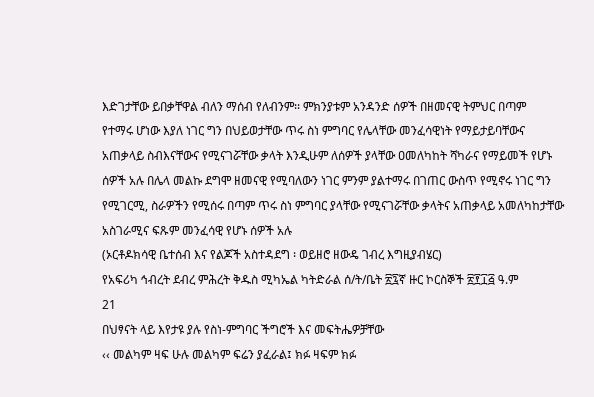እድገታቸው ይበቃቸዋል ብለን ማሰብ የለብንም፡፡ ምክንያቱም አንዳንድ ሰዎች በዘመናዊ ትምህር በጣም
የተማሩ ሆነው እያለ ነገር ግን በህይወታቸው ጥሩ ስነ ምግባር የሌላቸው መንፈሳዊነት የማይታይባቸውና
አጠቃላይ ስብእናቸውና የሚናገሯቸው ቃላት እንዲሁም ለሰዎች ያላቸው ዐመለካከት ሻካራና የማይመች የሆኑ
ሰዎች አሉ በሌላ መልኩ ደግሞ ዘመናዊ የሚባለውን ነገር ምንም ያልተማሩ በገጠር ውስጥ የሚኖሩ ነገር ግን
የሚገርሚ, ስራዎችን የሚሰሩ በጣም ጥሩ ስነ ምግባር ያላቸው የሚናገሯቸው ቃላትና አጠቃላይ አመለካከታቸው
አስገራሚና ፍጹም መንፈሳዊ የሆኑ ሰዎች አሉ
(ኦርቶዶክሳዊ ቤተሰብ እና የልጆች አስተዳደግ ፡ ወይዘሮ ዘውዴ ገብረ እግዚያብሄር)
የአፍሪካ ኅብረት ደብረ ምሕረት ቅዱስ ሚካኤል ካትድራል ሰ/ት/ቤት ፳፯ኛ ዙር ኮርስኞች ፳፻፲፭ ዓ.ም
21
በህፃናት ላይ እየታዩ ያሉ የስነ-ምግባር ችግሮች እና መፍትሔዎቻቸው
‹‹ መልካም ዛፍ ሁሉ መልካም ፍሬን ያፈራል፤ ክፉ ዛፍም ክፉ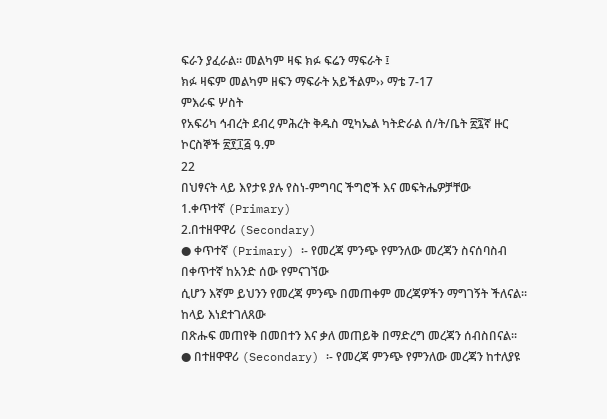ፍራን ያፈራል፡፡ መልካም ዛፍ ክፉ ፍሬን ማፍራት ፤
ክፉ ዛፍም መልካም ዘፍን ማፍራት አይችልም›› ማቴ 7-17
ምእራፍ ሦስት
የአፍሪካ ኅብረት ደብረ ምሕረት ቅዱስ ሚካኤል ካትድራል ሰ/ት/ቤት ፳፯ኛ ዙር ኮርስኞች ፳፻፲፭ ዓ.ም
22
በህፃናት ላይ እየታዩ ያሉ የስነ-ምግባር ችግሮች እና መፍትሔዎቻቸው
1.ቀጥተኛ (Primary)
2.በተዘዋዋሪ (Secondary)
● ቀጥተኛ (Primary) ፡- የመረጃ ምንጭ የምንለው መረጃን ስናሰባስብ በቀጥተኛ ከአንድ ሰው የምናገኘው
ሲሆን እኛም ይህንን የመረጃ ምንጭ በመጠቀም መረጃዎችን ማግገኝት ችለናል፡፡ ከላይ እነደተገለጸው
በጽሑፍ መጠየቅ በመበተን እና ቃለ መጠይቅ በማድረግ መረጃን ሰብስበናል፡፡
● በተዘዋዋሪ (Secondary) ፡- የመረጃ ምንጭ የምንለው መረጃን ከተለያዩ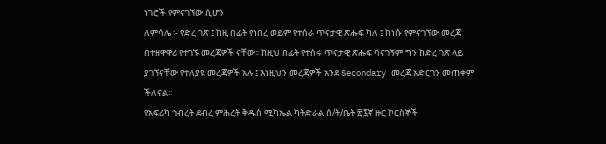ነገሮች የምናገኘው ሲሆን
ለምሳሌ ፡- የድረ ገጽ ፤ ከዚ በፊት የነበረ ወይም የተሰራ ጥናታዊ ጽሑፍ ካለ ፤ ከነሱ የምናገኘው መረጃ
በተዘዋዋሪ የተገኙ መረጃዎች ናቸው፡፡ ከዚህ በፊት የተሰሩ ጥናታዊ ጽሑፍ ባናገኝም ግን ከድረ ገጽ ላይ
ያገኘናቸው የተለያዩ መረጃዎች አሉ ፤ እነዚህን መረጃዎች አንደ Secondary መረጃ አድርገን መጠቀም
ችለናል፡፡
የአፍሪካ ኅብረት ደብረ ምሕረት ቅዱስ ሚካኤል ካትድራል ሰ/ት/ቤት ፳፯ኛ ዙር ኮርስኞች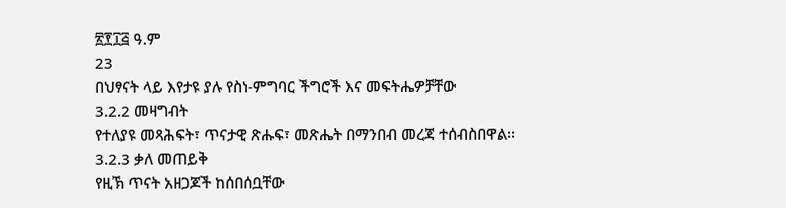፳፻፲፭ ዓ.ም
23
በህፃናት ላይ እየታዩ ያሉ የስነ-ምግባር ችግሮች እና መፍትሔዎቻቸው
3.2.2 መዛግብት
የተለያዩ መጻሕፍት፣ ጥናታዊ ጽሑፍ፣ መጽሔት በማንበብ መረጃ ተሰብስበዋል፡፡
3.2.3 ቃለ መጠይቅ
የዚኽ ጥናት አዘጋጆች ከሰበሰቧቸው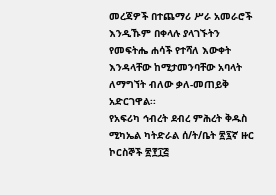መረጃዎች በተጨማሪ ሥራ አመራሮች እንዲኹም በቀላሉ ያላገኙትን
የመፍትሔ ሐሳች የተሻለ እውቀት እንዳላቸው ከሚታመንባቸው አባላት ለማግኘት ብለው ቃለ-መጠይቅ
አድርገዋል፡፡
የአፍሪካ ኅብረት ደብረ ምሕረት ቅዱስ ሚካኤል ካትድራል ሰ/ት/ቤት ፳፯ኛ ዙር ኮርስኞች ፳፻፲፭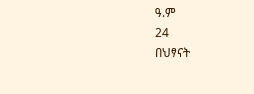ዓ.ም
24
በህፃናት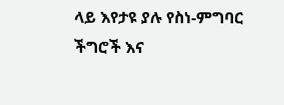ላይ እየታዩ ያሉ የስነ-ምግባር ችግሮች እና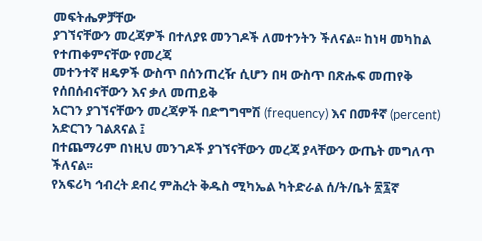መፍትሔዎቻቸው
ያገኘናቸውን መረጃዎች በተለያዩ መንገዶች ለመተንትን ችለናል፡፡ ከነዛ መካከል የተጠቀምናቸው የመረጃ
መተንተኛ ዘዴዎች ውስጥ በሰንጠረዥ ሲሆን በዛ ውስጥ በጽሑፍ መጠየቅ የሰበሰብናቸውን እና ቃለ መጠይቅ
አርገን ያገኘናቸውን መረጃዎች በድግግሞሽ (frequency) እና በመቶኛ (percent) አድርገን ገልጸናል ፤
በተጨማሪም በነዚህ መንገዶች ያገኘናቸውን መረጃ ያላቸውን ውጤት መግለጥ ችለናል፡፡
የአፍሪካ ኅብረት ደብረ ምሕረት ቅዱስ ሚካኤል ካትድራል ሰ/ት/ቤት ፳፯ኛ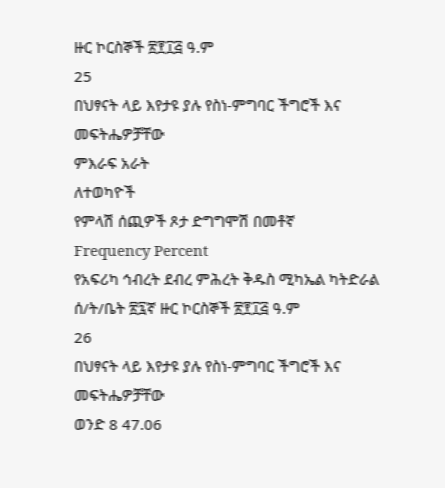ዙር ኮርስኞች ፳፻፲፭ ዓ.ም
25
በህፃናት ላይ እየታዩ ያሉ የስነ-ምግባር ችግሮች እና መፍትሔዎቻቸው
ምእራፍ አራት
ለተወካዮች
የምላሽ ሰጪዎች ጾታ ድግግሞሽ በመቶኛ
Frequency Percent
የአፍሪካ ኅብረት ደብረ ምሕረት ቅዱስ ሚካኤል ካትድራል ሰ/ት/ቤት ፳፯ኛ ዙር ኮርስኞች ፳፻፲፭ ዓ.ም
26
በህፃናት ላይ እየታዩ ያሉ የስነ-ምግባር ችግሮች እና መፍትሔዎቻቸው
ወንድ 8 47.06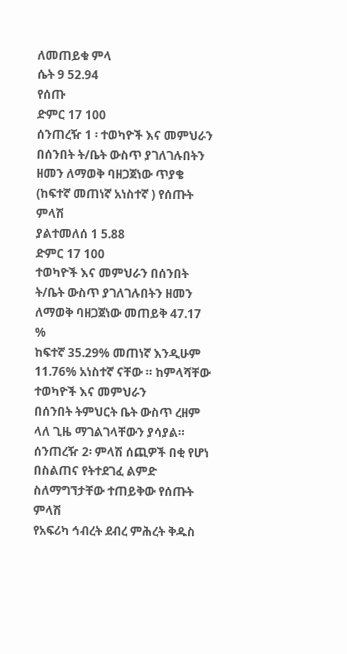ለመጠይቁ ምላ
ሴት 9 52.94
የሰጡ
ድምር 17 100
ሰንጠረዥ 1 ፡ ተወካዮች እና መምህራን በሰንበት ት/ቤት ውስጥ ያገለገሉበትን ዘመን ለማወቅ ባዘጋጀነው ጥያቄ
(ከፍተኛ መጠነኛ አነስተኛ ) የሰጡት ምላሽ
ያልተመለሰ 1 5.88
ድምር 17 100
ተወካዮች እና መምህራን በሰንበት ት/ቤት ውስጥ ያገለገሉበትን ዘመን ለማወቅ ባዘጋጀነው መጠይቅ 47.17 %
ከፍተኛ 35.29% መጠነኛ እንዲሁም 11.76% አነስተኛ ናቸው ። ከምላሻቸው ተወካዮች እና መምህራን
በሰንበት ትምህርት ቤት ውስጥ ረዘም ላለ ጊዜ ማገልገላቸውን ያሳያል።
ሰንጠረዥ 2፡ ምላሽ ሰጪዎች በቂ የሆነ በስልጠና የትተደገፈ ልምድ ስለማግኘታቸው ተጠይቅው የሰጡት ምላሽ
የአፍሪካ ኅብረት ደብረ ምሕረት ቅዱስ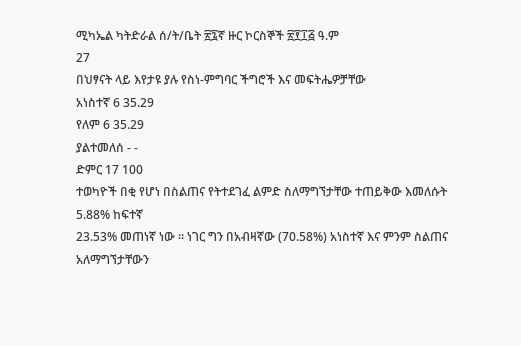ሚካኤል ካትድራል ሰ/ት/ቤት ፳፯ኛ ዙር ኮርስኞች ፳፻፲፭ ዓ.ም
27
በህፃናት ላይ እየታዩ ያሉ የስነ-ምግባር ችግሮች እና መፍትሔዎቻቸው
አነስተኛ 6 35.29
የለም 6 35.29
ያልተመለሰ - -
ድምር 17 100
ተወካዮች በቂ የሆነ በስልጠና የትተደገፈ ልምድ ስለማግኘታቸው ተጠይቅው እመለሱት 5.88% ከፍተኛ
23.53% መጠነኛ ነው ። ነገር ግን በአብዛኛው (70.58%) አነስተኛ እና ምንም ስልጠና አለማግኘታቸውን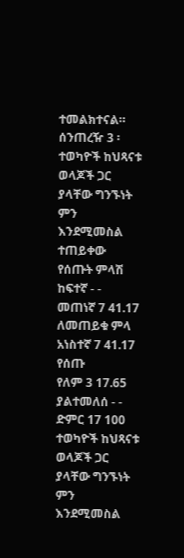ተመልክተናል።
ሰንጠረዥ 3 ፡ ተወካዮች ከህጻናቱ ወላጆች ጋር ያላቸው ግንኙነት ምን እንደሚመስል ተጠይቀው የሰጡት ምላሽ
ከፍተኛ - -
መጠነኛ 7 41.17
ለመጠይቁ ምላ
አነስተኛ 7 41.17
የሰጡ
የለም 3 17.65
ያልተመለሰ - -
ድምር 17 100
ተወካዮች ከህጻናቱ ወላጆች ጋር ያላቸው ግንኙነት ምን እንደሚመስል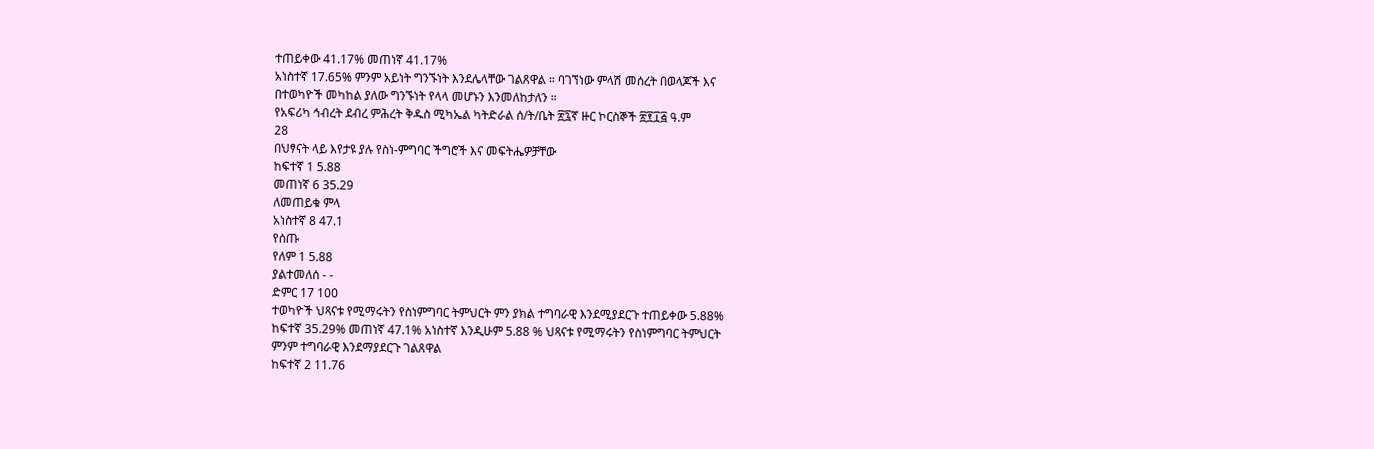ተጠይቀው 41.17% መጠነኛ 41.17%
አነስተኛ 17.65% ምንም አይነት ግንኙነት እንደሌላቸው ገልጸዋል ። ባገኘነው ምላሽ መሰረት በወላጆች እና
በተወካዮች መካከል ያለው ግንኙነት የላላ መሆኑን እንመለከታለን ።
የአፍሪካ ኅብረት ደብረ ምሕረት ቅዱስ ሚካኤል ካትድራል ሰ/ት/ቤት ፳፯ኛ ዙር ኮርስኞች ፳፻፲፭ ዓ.ም
28
በህፃናት ላይ እየታዩ ያሉ የስነ-ምግባር ችግሮች እና መፍትሔዎቻቸው
ከፍተኛ 1 5.88
መጠነኛ 6 35.29
ለመጠይቁ ምላ
አነስተኛ 8 47.1
የሰጡ
የለም 1 5.88
ያልተመለሰ - -
ድምር 17 100
ተወካዮች ህጻናቱ የሚማሩትን የስነምግባር ትምህርት ምን ያክል ተግባራዊ እንደሚያደርጉ ተጠይቀው 5.88%
ከፍተኛ 35.29% መጠነኛ 47.1% አነስተኛ እንዲሁም 5.88 % ህጻናቱ የሚማሩትን የስነምግባር ትምህርት
ምንም ተግባራዊ እንደማያደርጉ ገልጸዋል
ከፍተኛ 2 11.76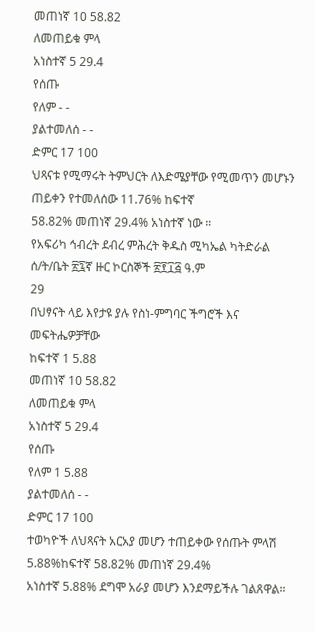መጠነኛ 10 58.82
ለመጠይቁ ምላ
አነስተኛ 5 29.4
የሰጡ
የለም - -
ያልተመለሰ - -
ድምር 17 100
ህጻናቱ የሚማሩት ትምህርት ለእድሜያቸው የሚመጥን መሆኑን ጠይቀን የተመለሰው 11.76% ከፍተኛ
58.82% መጠነኛ 29.4% አነስተኛ ነው ።
የአፍሪካ ኅብረት ደብረ ምሕረት ቅዱስ ሚካኤል ካትድራል ሰ/ት/ቤት ፳፯ኛ ዙር ኮርስኞች ፳፻፲፭ ዓ.ም
29
በህፃናት ላይ እየታዩ ያሉ የስነ-ምግባር ችግሮች እና መፍትሔዎቻቸው
ከፍተኛ 1 5.88
መጠነኛ 10 58.82
ለመጠይቁ ምላ
አነስተኛ 5 29.4
የሰጡ
የለም 1 5.88
ያልተመለሰ - -
ድምር 17 100
ተወካዮች ለህጻናት አርአያ መሆን ተጠይቀው የሰጡት ምላሽ 5.88%ከፍተኛ 58.82% መጠነኛ 29.4%
አነስተኛ 5.88% ደግሞ አራያ መሆን እንደማይችሉ ገልጸዋል።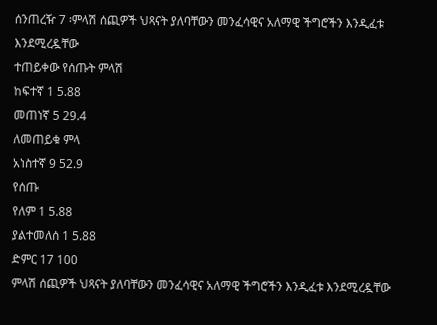ሰንጠረዥ 7 ፡ምላሽ ሰጪዎች ህጻናት ያለባቸውን መንፈሳዊና አለማዊ ችግሮችን እንዲፈቱ እንደሚረዷቸው
ተጠይቀው የሰጡት ምላሽ
ከፍተኛ 1 5.88
መጠነኛ 5 29.4
ለመጠይቁ ምላ
አነስተኛ 9 52.9
የሰጡ
የለም 1 5.88
ያልተመለሰ 1 5.88
ድምር 17 100
ምላሽ ሰጪዎች ህጻናት ያለባቸውን መንፈሳዊና አለማዊ ችግሮችን እንዲፈቱ እንደሚረዷቸው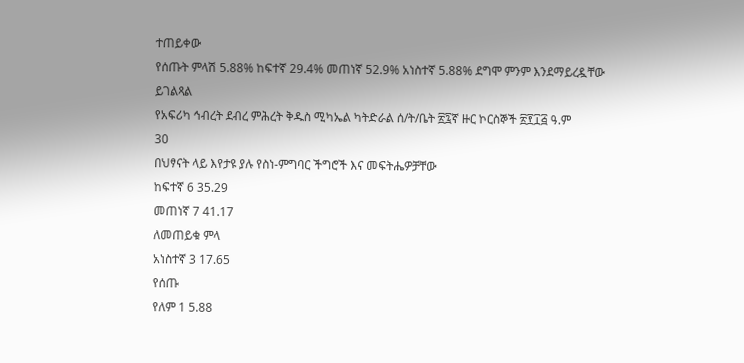ተጠይቀው
የሰጡት ምላሽ 5.88% ከፍተኛ 29.4% መጠነኛ 52.9% አነስተኛ 5.88% ደግሞ ምንም እንደማይረዷቸው
ይገልጻል
የአፍሪካ ኅብረት ደብረ ምሕረት ቅዱስ ሚካኤል ካትድራል ሰ/ት/ቤት ፳፯ኛ ዙር ኮርስኞች ፳፻፲፭ ዓ.ም
30
በህፃናት ላይ እየታዩ ያሉ የስነ-ምግባር ችግሮች እና መፍትሔዎቻቸው
ከፍተኛ 6 35.29
መጠነኛ 7 41.17
ለመጠይቁ ምላ
አነስተኛ 3 17.65
የሰጡ
የለም 1 5.88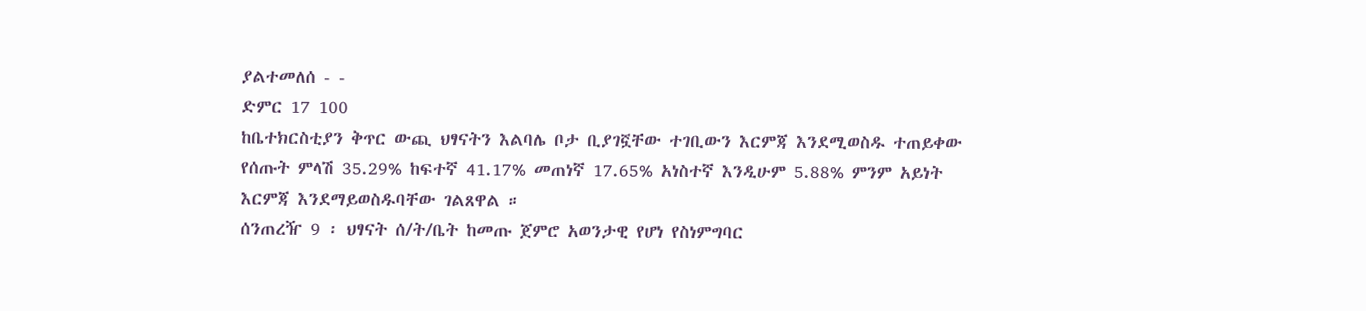ያልተመለሰ - -
ድምር 17 100
ከቤተክርስቲያን ቅጥር ውጪ ህፃናትን እልባሌ ቦታ ቢያገኟቸው ተገቢውን እርምጃ እንደሚወስዱ ተጠይቀው
የሰጡት ምላሽ 35.29% ከፍተኛ 41.17% መጠነኛ 17.65% አነስተኛ እንዲሁም 5.88% ምንም አይነት
እርምጃ እንደማይወስዱባቸው ገልጸዋል ።
ሰንጠረዥ 9 ፡ ህፃናት ሰ/ት/ቤት ከመጡ ጀምሮ አወንታዊ የሆነ የስነምግባር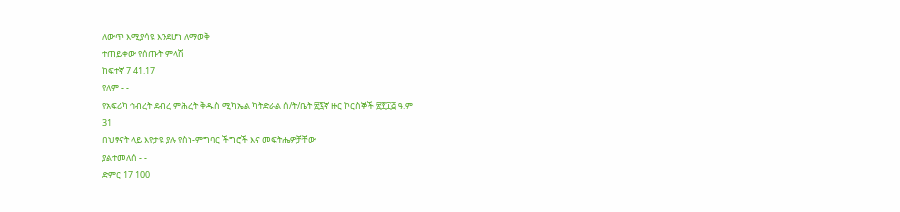ለውጥ እሚያሳዩ እንደሆነ ለማወቅ
ተጠይቀው የሰጡት ምላሽ
ከፍተኛ 7 41.17
የለም - -
የአፍሪካ ኅብረት ደብረ ምሕረት ቅዱስ ሚካኤል ካትድራል ሰ/ት/ቤት ፳፯ኛ ዙር ኮርስኞች ፳፻፲፭ ዓ.ም
31
በህፃናት ላይ እየታዩ ያሉ የስነ-ምግባር ችግሮች እና መፍትሔዎቻቸው
ያልተመለሰ - -
ድምር 17 100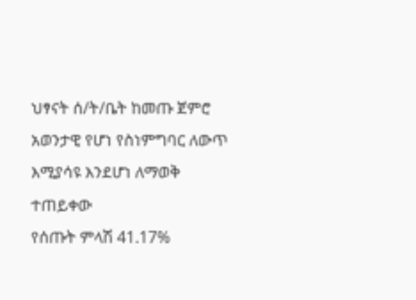ህፃናት ሰ/ት/ቤት ከመጡ ጀምሮ አወንታዊ የሆነ የስነምግባር ለውጥ እሚያሳዩ እንደሆነ ለማወቅ ተጠይቀው
የሰጡት ምላሽ 41.17%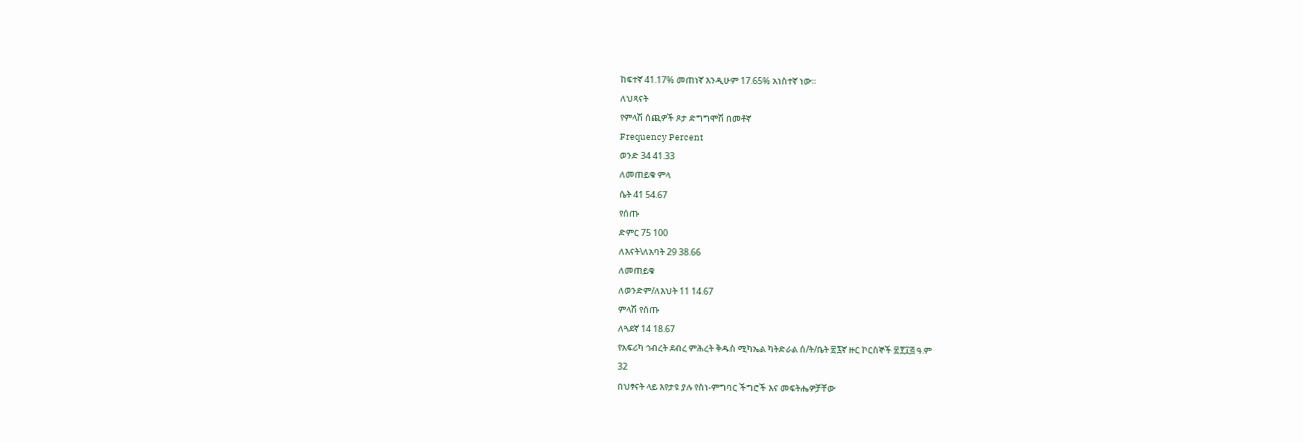ከፍተኛ 41.17% መጠነኛ እንዲሁም 17.65% አነስተኛ ነው።
ለህጻናት
የምላሽ ሰጪዎች ጾታ ድግግሞሽ በመቶኛ
Frequency Percent
ወንድ 34 41.33
ለመጠይቁ ምላ
ሴት 41 54.67
የሰጡ
ድምር 75 100
ለእናት\ለአባት 29 38.66
ለመጠይቁ
ለወንድም/ለእህት 11 14.67
ምላሽ የሰጡ
ለጓደኛ 14 18.67
የአፍሪካ ኅብረት ደብረ ምሕረት ቅዱስ ሚካኤል ካትድራል ሰ/ት/ቤት ፳፯ኛ ዙር ኮርስኞች ፳፻፲፭ ዓ.ም
32
በህፃናት ላይ እየታዩ ያሉ የስነ-ምግባር ችግሮች እና መፍትሔዎቻቸው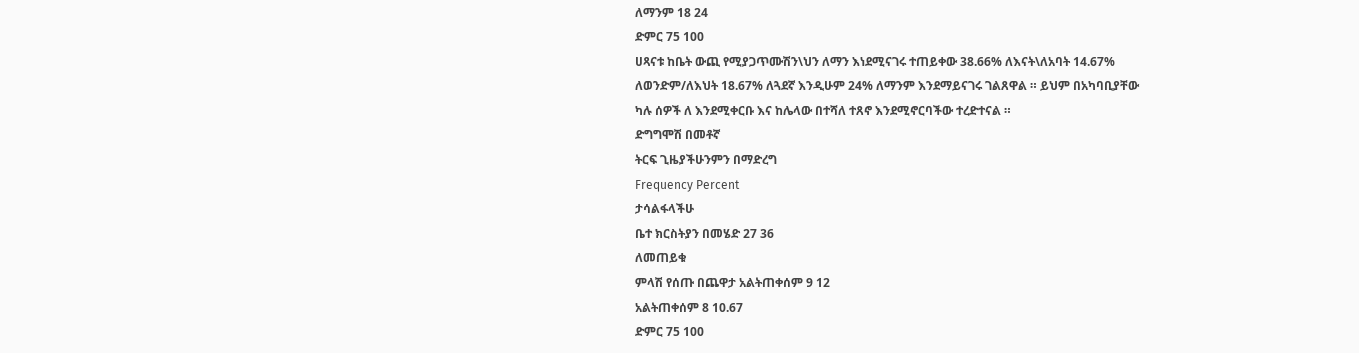ለማንም 18 24
ድምር 75 100
ሀጻናቱ ከቤት ውጪ የሚያጋጥሙሽን\ህን ለማን እነደሚናገሩ ተጠይቀው 38.66% ለእናት\ለአባት 14.67%
ለወንድም/ለእህት 18.67% ለጓደኛ እንዲሁም 24% ለማንም እንደማይናገሩ ገልጸዋል ። ይህም በአካባቢያቸው
ካሉ ሰዎች ለ እንደሚቀርቡ እና ከሌላው በተሻለ ተጸኖ እንደሚኖርባችው ተረድተናል ።
ድግግሞሽ በመቶኛ
ትርፍ ጊዜያችሁንምን በማድረግ
Frequency Percent
ታሳልፋላችሁ
ቤተ ክርስትያን በመሄድ 27 36
ለመጠይቁ
ምላሽ የሰጡ በጨዋታ አልትጠቀሰም 9 12
አልትጠቀሰም 8 10.67
ድምር 75 100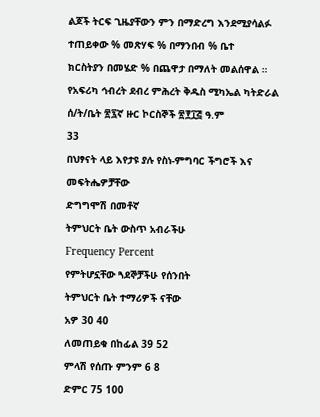ልጆች ትርፍ ጊዜያቸውን ምን በማድረግ እንደሚያሳልፉ ተጠይቀው % መጽሃፍ % በማንበብ % ቤተ
ክርስትያን በመሄድ % በጨዋታ በማለት መልሰዋል ።
የአፍሪካ ኅብረት ደብረ ምሕረት ቅዱስ ሚካኤል ካትድራል ሰ/ት/ቤት ፳፯ኛ ዙር ኮርስኞች ፳፻፲፭ ዓ.ም
33
በህፃናት ላይ እየታዩ ያሉ የስነ-ምግባር ችግሮች እና መፍትሔዎቻቸው
ድግግሞሽ በመቶኛ
ትምህርት ቤት ውስጥ አብራችሁ
Frequency Percent
የምትሆኗቸው ጓደኞቻችሁ የሰንበት
ትምህርት ቤት ተማሪዎች ናቸው
አዎ 30 40
ለመጠይቁ በከፊል 39 52
ምላሽ የሰጡ ምንም 6 8
ድምር 75 100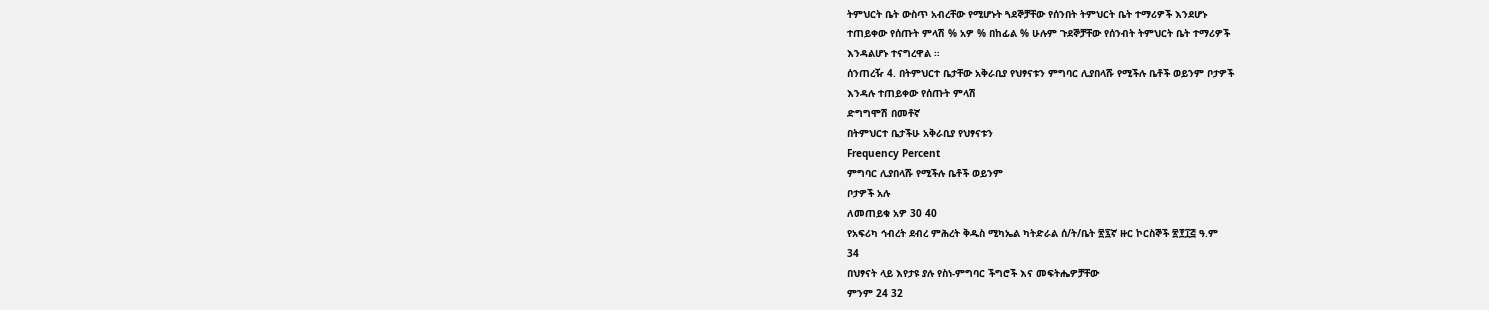ትምህርት ቤት ውስጥ አብረቸው የሚሆኑት ጓደኞቻቸው የሰንበት ትምህርት ቤት ተማሪዎች እንደሆኑ
ተጠይቀው የሰጡት ምላሽ % አዎ % በከፊል % ሁሉም ጉደኞቻቸው የሰንብት ትምህርት ቤት ተማሪዎች
እንዳልሆኑ ተናግረዋል ።
ሰንጠረዥ 4. በትምህርተ ቤታቸው አቅራቢያ የህፃናቱን ምግባር ሊያበላሹ የሚችሉ ቤቶች ወይንም ቦታዎች
እንዳሉ ተጠይቀው የሰጡት ምላሽ
ድግግሞሽ በመቶኛ
በትምህርተ ቤታችሁ አቅራቢያ የህፃናቱን
Frequency Percent
ምግባር ሊያበላሹ የሚችሉ ቤቶች ወይንም
ቦታዎች አሉ
ለመጠይቁ አዎ 30 40
የአፍሪካ ኅብረት ደብረ ምሕረት ቅዱስ ሚካኤል ካትድራል ሰ/ት/ቤት ፳፯ኛ ዙር ኮርስኞች ፳፻፲፭ ዓ.ም
34
በህፃናት ላይ እየታዩ ያሉ የስነ-ምግባር ችግሮች እና መፍትሔዎቻቸው
ምንም 24 32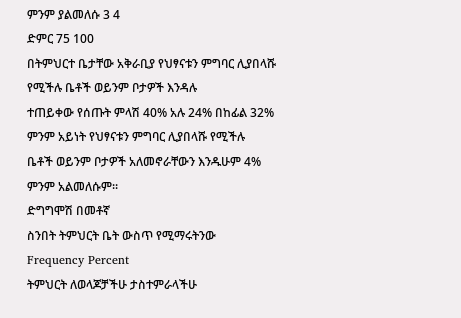ምንም ያልመለሱ 3 4
ድምር 75 100
በትምህርተ ቤታቸው አቅራቢያ የህፃናቱን ምግባር ሊያበላሹ የሚችሉ ቤቶች ወይንም ቦታዎች እንዳሉ
ተጠይቀው የሰጡት ምላሽ 40% አሉ 24% በከፊል 32% ምንም አይነት የህፃናቱን ምግባር ሊያበላሹ የሚችሉ
ቤቶች ወይንም ቦታዎች አለመኖራቸውን እንዱሁም 4% ምንም አልመለሱም።
ድግግሞሽ በመቶኛ
ስንበት ትምህርት ቤት ውስጥ የሚማሩትንው
Frequency Percent
ትምህርት ለወላጆቻችሁ ታስተምራላችሁ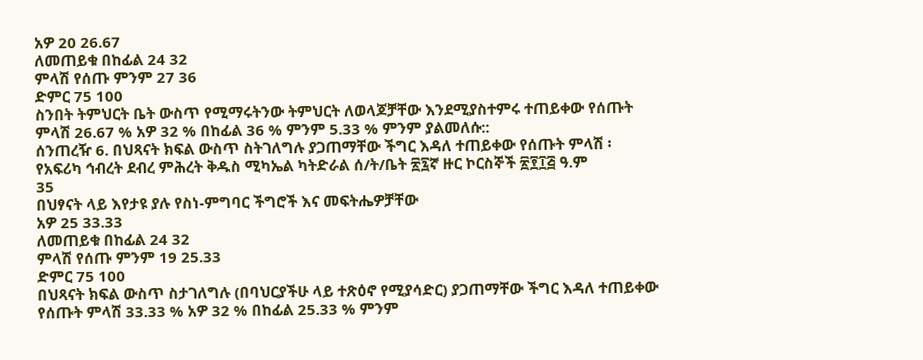አዎ 20 26.67
ለመጠይቁ በከፊል 24 32
ምላሽ የሰጡ ምንም 27 36
ድምር 75 100
ስንበት ትምህርት ቤት ውስጥ የሚማሩትንው ትምህርት ለወላጆቻቸው እንደሚያስተምሩ ተጠይቀው የሰጡት
ምላሽ 26.67 % አዎ 32 % በከፊል 36 % ምንም 5.33 % ምንም ያልመለሱ::
ሰንጠረዥ 6. በህጻናት ክፍል ውስጥ ስትገለግሉ ያጋጠማቸው ችግር እዳለ ተጠይቀው የሰጡት ምላሽ ፡
የአፍሪካ ኅብረት ደብረ ምሕረት ቅዱስ ሚካኤል ካትድራል ሰ/ት/ቤት ፳፯ኛ ዙር ኮርስኞች ፳፻፲፭ ዓ.ም
35
በህፃናት ላይ እየታዩ ያሉ የስነ-ምግባር ችግሮች እና መፍትሔዎቻቸው
አዎ 25 33.33
ለመጠይቁ በከፊል 24 32
ምላሽ የሰጡ ምንም 19 25.33
ድምር 75 100
በህጻናት ክፍል ውስጥ ስታገለግሉ (በባህርያችሁ ላይ ተጽዕኖ የሚያሳድር) ያጋጠማቸው ችግር እዳለ ተጠይቀው
የሰጡት ምላሽ 33.33 % አዎ 32 % በከፊል 25.33 % ምንም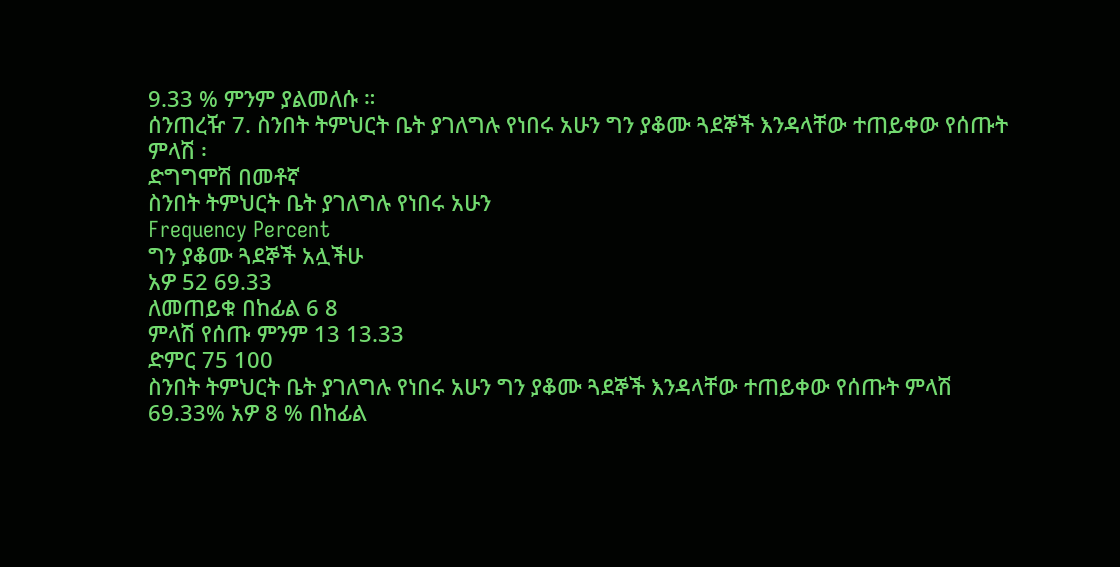9.33 % ምንም ያልመለሱ ።
ሰንጠረዥ 7. ስንበት ትምህርት ቤት ያገለግሉ የነበሩ አሁን ግን ያቆሙ ጓደኞች እንዳላቸው ተጠይቀው የሰጡት
ምላሽ ፡
ድግግሞሽ በመቶኛ
ስንበት ትምህርት ቤት ያገለግሉ የነበሩ አሁን
Frequency Percent
ግን ያቆሙ ጓደኞች አሏችሁ
አዎ 52 69.33
ለመጠይቁ በከፊል 6 8
ምላሽ የሰጡ ምንም 13 13.33
ድምር 75 100
ስንበት ትምህርት ቤት ያገለግሉ የነበሩ አሁን ግን ያቆሙ ጓደኞች እንዳላቸው ተጠይቀው የሰጡት ምላሽ
69.33% አዎ 8 % በከፊል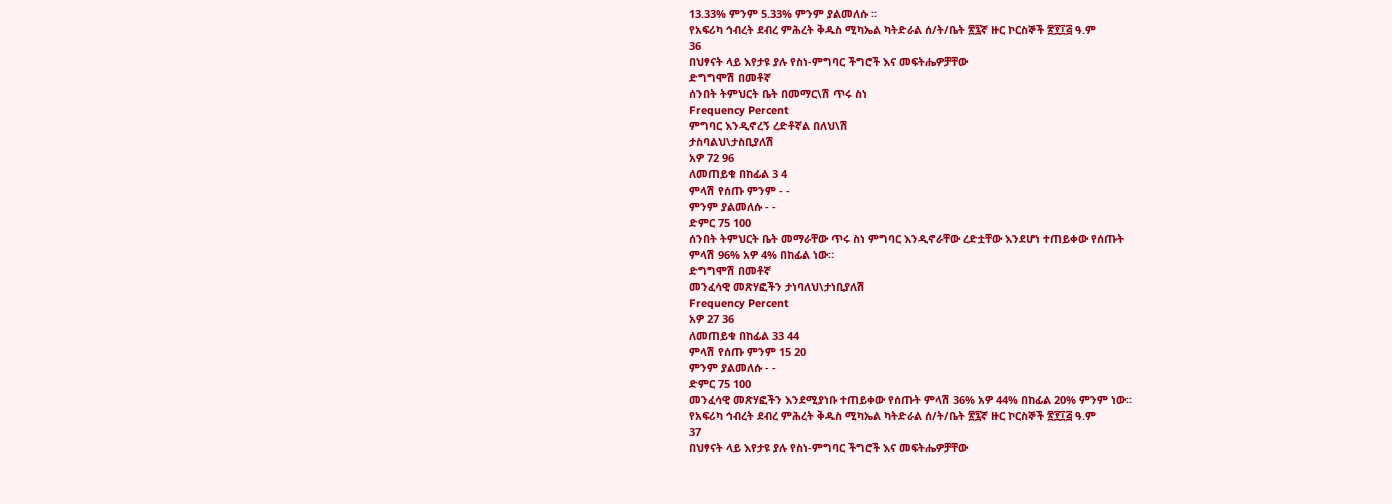13.33% ምንም 5.33% ምንም ያልመለሱ ።
የአፍሪካ ኅብረት ደብረ ምሕረት ቅዱስ ሚካኤል ካትድራል ሰ/ት/ቤት ፳፯ኛ ዙር ኮርስኞች ፳፻፲፭ ዓ.ም
36
በህፃናት ላይ እየታዩ ያሉ የስነ-ምግባር ችግሮች እና መፍትሔዎቻቸው
ድግግሞሽ በመቶኛ
ሰንበት ትምህርት ቤት በመማር\ሽ ጥሩ ስነ
Frequency Percent
ምግባር እንዲኖረኝ ረድቶኛል በለህ\ሽ
ታስባልህ\ታስቢያለሽ
አዎ 72 96
ለመጠይቁ በከፊል 3 4
ምላሽ የሰጡ ምንም - -
ምንም ያልመለሱ - -
ድምር 75 100
ሰንበት ትምህርት ቤት መማራቸው ጥሩ ስነ ምግባር እንዲኖራቸው ረድቷቸው እንደሆነ ተጠይቀው የሰጡት
ምላሽ 96% አዎ 4% በከፊል ነው።
ድግግሞሽ በመቶኛ
መንፈሳዊ መጽሃፎችን ታነባለህ\ታነቢያለሽ
Frequency Percent
አዎ 27 36
ለመጠይቁ በከፊል 33 44
ምላሽ የሰጡ ምንም 15 20
ምንም ያልመለሱ - -
ድምር 75 100
መንፈሳዊ መጽሃፎችን እንደሚያነቡ ተጠይቀው የሰጡት ምላሽ 36% አዎ 44% በከፊል 20% ምንም ነው።
የአፍሪካ ኅብረት ደብረ ምሕረት ቅዱስ ሚካኤል ካትድራል ሰ/ት/ቤት ፳፯ኛ ዙር ኮርስኞች ፳፻፲፭ ዓ.ም
37
በህፃናት ላይ እየታዩ ያሉ የስነ-ምግባር ችግሮች እና መፍትሔዎቻቸው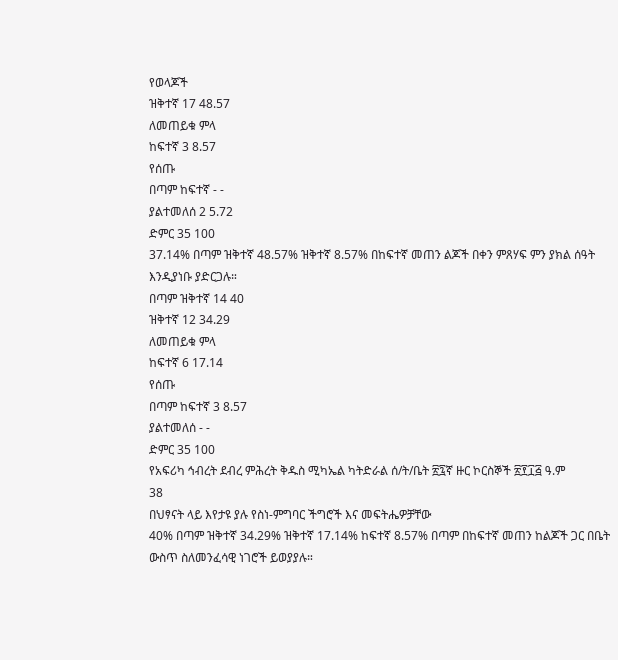የወላጆች
ዝቅተኛ 17 48.57
ለመጠይቁ ምላ
ከፍተኛ 3 8.57
የሰጡ
በጣም ከፍተኛ - -
ያልተመለሰ 2 5.72
ድምር 35 100
37.14% በጣም ዝቅተኛ 48.57% ዝቅተኛ 8.57% በከፍተኛ መጠን ልጆች በቀን ምጸሃፍ ምን ያክል ሰዓት
እንዲያነቡ ያድርጋሉ።
በጣም ዝቅተኛ 14 40
ዝቅተኛ 12 34.29
ለመጠይቁ ምላ
ከፍተኛ 6 17.14
የሰጡ
በጣም ከፍተኛ 3 8.57
ያልተመለሰ - -
ድምር 35 100
የአፍሪካ ኅብረት ደብረ ምሕረት ቅዱስ ሚካኤል ካትድራል ሰ/ት/ቤት ፳፯ኛ ዙር ኮርስኞች ፳፻፲፭ ዓ.ም
38
በህፃናት ላይ እየታዩ ያሉ የስነ-ምግባር ችግሮች እና መፍትሔዎቻቸው
40% በጣም ዝቅተኛ 34.29% ዝቅተኛ 17.14% ከፍተኛ 8.57% በጣም በከፍተኛ መጠን ከልጆች ጋር በቤት
ውስጥ ስለመንፈሳዊ ነገሮች ይወያያሉ።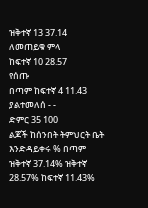ዝቅተኛ 13 37.14
ለመጠይቁ ምላ
ከፍተኛ 10 28.57
የሰጡ
በጣም ከፍተኛ 4 11.43
ያልተመለሰ - -
ድምር 35 100
ልጆች ከሰንበት ትምህርት ቤት እንድዳይቀሩ % በጣም ዝቅተኛ 37.14% ዝቅተኛ 28.57% ከፍተኛ 11.43%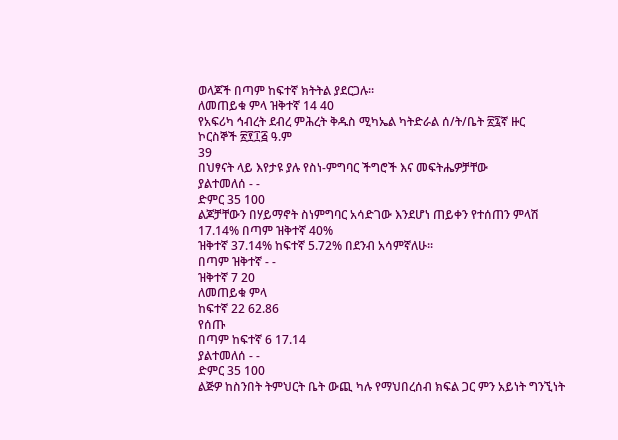ወላጆች በጣም ከፍተኛ ክትትል ያደርጋሉ።
ለመጠይቁ ምላ ዝቅተኛ 14 40
የአፍሪካ ኅብረት ደብረ ምሕረት ቅዱስ ሚካኤል ካትድራል ሰ/ት/ቤት ፳፯ኛ ዙር ኮርስኞች ፳፻፲፭ ዓ.ም
39
በህፃናት ላይ እየታዩ ያሉ የስነ-ምግባር ችግሮች እና መፍትሔዎቻቸው
ያልተመለሰ - -
ድምር 35 100
ልጆቻቸውን በሃይማኖት ስነምግባር አሳድገው እንደሆነ ጠይቀን የተሰጠን ምላሽ 17.14% በጣም ዝቅተኛ 40%
ዝቅተኛ 37.14% ከፍተኛ 5.72% በደንብ አሳምኛለሁ።
በጣም ዝቅተኛ - -
ዝቅተኛ 7 20
ለመጠይቁ ምላ
ከፍተኛ 22 62.86
የሰጡ
በጣም ከፍተኛ 6 17.14
ያልተመለሰ - -
ድምር 35 100
ልጅዎ ከስንበት ትምህርት ቤት ውጪ ካሉ የማህበረሰብ ክፍል ጋር ምን አይነት ግንኚነት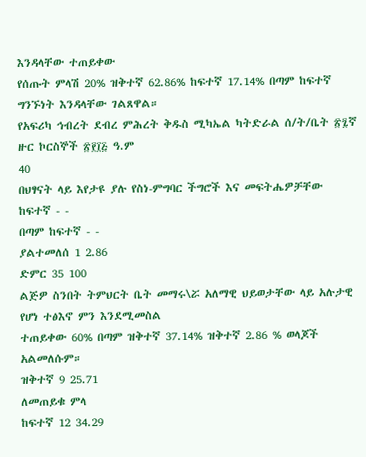እንዳላቸው ተጠይቀው
የሰጡት ምላሽ 20% ዝቅተኛ 62.86% ከፍተኛ 17.14% በጣም ከፍተኛ ግንኙነት እንዳላቸው ገልጸዋል።
የአፍሪካ ኅብረት ደብረ ምሕረት ቅዱስ ሚካኤል ካትድራል ሰ/ት/ቤት ፳፯ኛ ዙር ኮርስኞች ፳፻፲፭ ዓ.ም
40
በህፃናት ላይ እየታዩ ያሉ የስነ-ምግባር ችግሮች እና መፍትሔዎቻቸው
ከፍተኛ - -
በጣም ከፍተኛ - -
ያልተመለሰ 1 2.86
ድምር 35 100
ልጅዎ ስንበት ትምህርት ቤት መማሩ\ሯ አለማዊ ህይወታቸው ላይ አሉታዊ የሆነ ተፅእኖ ምን እንደሚመስል
ተጠይቀው 60% በጣም ዝቅተኛ 37.14% ዝቅተኛ 2.86 % ወላጆች አልመለሱም።
ዝቅተኛ 9 25.71
ለመጠይቁ ምላ
ከፍተኛ 12 34.29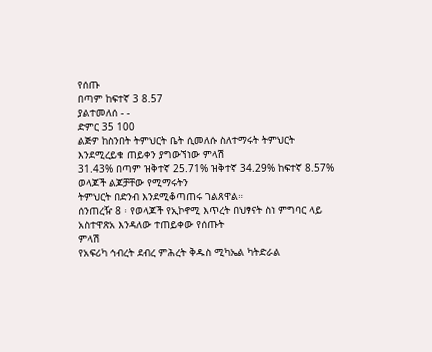የሰጡ
በጣም ከፍተኛ 3 8.57
ያልተመለሰ - -
ድምር 35 100
ልጅዎ ከስንበት ትምህርት ቤት ሲመለሱ ስለተማሩት ትምህርት እንደሚረይቁ ጠይቀን ያግውኘነው ምላሽ
31.43% በጣም ዝቅተኛ 25.71% ዝቅተኛ 34.29% ከፍተኛ 8.57% ወላጆች ልጆቻቸው የሚማሩትን
ትምህርት በድንብ እንደሚቆጣጠሩ ገልጸዋል።
ሰንጠረዥ 8 ፡ የወላጆች የኢኮኖሚ እጥረት በህፃናት ስነ ምግባር ላይ አስተዋጽአ እንዳለው ተጠይቀው የሰጡት
ምላሽ
የአፍሪካ ኅብረት ደብረ ምሕረት ቅዱስ ሚካኤል ካትድራል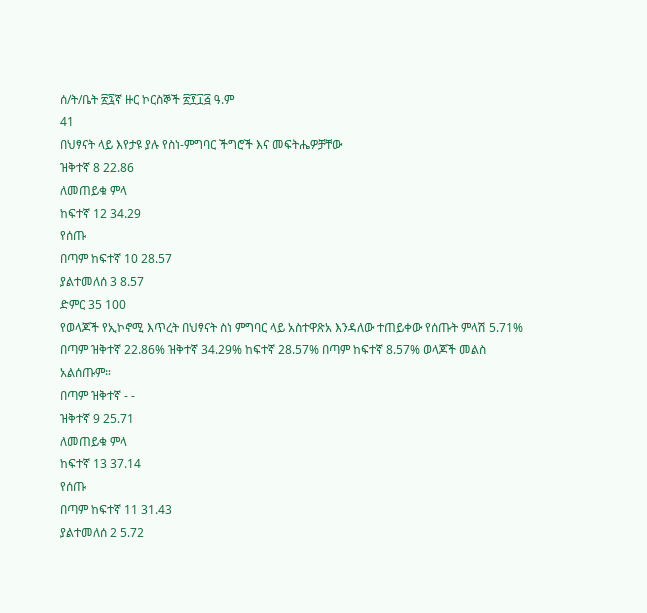ሰ/ት/ቤት ፳፯ኛ ዙር ኮርስኞች ፳፻፲፭ ዓ.ም
41
በህፃናት ላይ እየታዩ ያሉ የስነ-ምግባር ችግሮች እና መፍትሔዎቻቸው
ዝቅተኛ 8 22.86
ለመጠይቁ ምላ
ከፍተኛ 12 34.29
የሰጡ
በጣም ከፍተኛ 10 28.57
ያልተመለሰ 3 8.57
ድምር 35 100
የወላጆች የኢኮኖሚ እጥረት በህፃናት ስነ ምግባር ላይ አስተዋጽአ እንዳለው ተጠይቀው የሰጡት ምላሽ 5.71%
በጣም ዝቅተኛ 22.86% ዝቅተኛ 34.29% ከፍተኛ 28.57% በጣም ከፍተኛ 8.57% ወላጆች መልስ
አልሰጡም።
በጣም ዝቅተኛ - -
ዝቅተኛ 9 25.71
ለመጠይቁ ምላ
ከፍተኛ 13 37.14
የሰጡ
በጣም ከፍተኛ 11 31.43
ያልተመለሰ 2 5.72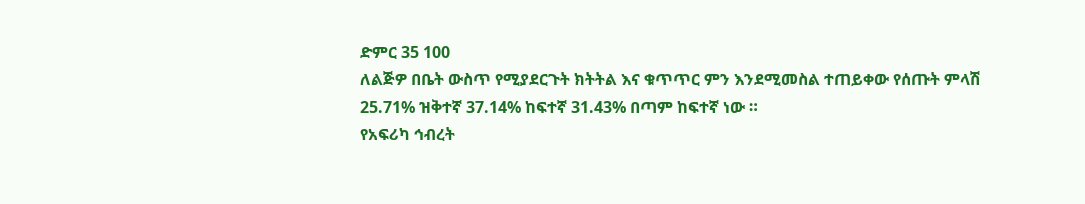ድምር 35 100
ለልጅዎ በቤት ውስጥ የሚያደርጉት ክትትል እና ቁጥጥር ምን እንደሚመስል ተጠይቀው የሰጡት ምላሽ
25.71% ዝቅተኛ 37.14% ከፍተኛ 31.43% በጣም ከፍተኛ ነው ።
የአፍሪካ ኅብረት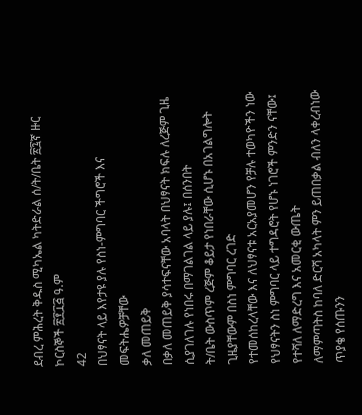ደብረ ምሕረት ቅዱስ ሚካኤል ካትድራል ሰ/ት/ቤት ፳፯ኛ ዙር ኮርስኞች ፳፻፲፭ ዓ.ም
42
በህፃናት ላይ እየታዩ ያሉ የስነ-ምግባር ችግሮች እና መፍትሔዎቻቸው
ቃለ መጠይቅ
በቃለ መጠይቅ ያሳተፍናቸው አባላት በህፃናት ክፍሉ ለረጅም ጊዜ ሲያገለገሉ የነበሩ በማገልገል ላይ ያሉ፤ በሰንበት
ት/ቤት ውስጥም ረጅም ቆይታ የነበራቸው ሲሆኑ በአገልግሎት ጊዜያቸውም በስነ ምግባር ረገድ
የተመሰከረላቸው እና ለህፃናቱ አርአያመሆን የቻሉ ተወካዮችን ነው
የህፃናትን ስነ ምግባር ላይ ተግዳሮት የሆኑ ነገሮች ምንድን ናቸው፤ የተሻለ ለማድረግ እና አመርቂ ውጤት
ለማምጣትስ ከባለ ድርሻ አካላት ምን ይጠበቃል ብለን ላቀረብነው ጥያቄ የሰጡንን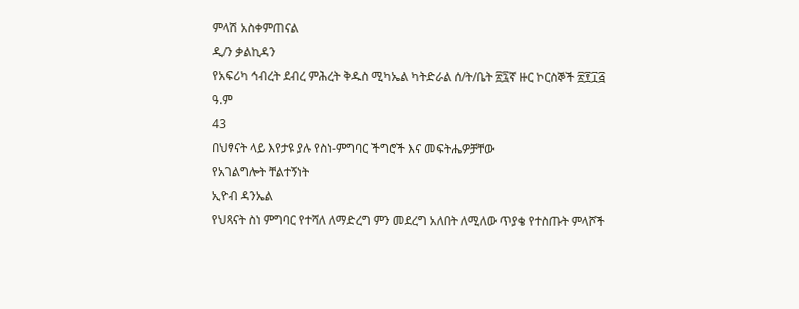ምላሽ አስቀምጠናል
ዲ/ን ቃልኪዳን
የአፍሪካ ኅብረት ደብረ ምሕረት ቅዱስ ሚካኤል ካትድራል ሰ/ት/ቤት ፳፯ኛ ዙር ኮርስኞች ፳፻፲፭ ዓ.ም
43
በህፃናት ላይ እየታዩ ያሉ የስነ-ምግባር ችግሮች እና መፍትሔዎቻቸው
የአገልግሎት ቸልተኝነት
ኢዮብ ዳንኤል
የህጻናት ስነ ምግባር የተሻለ ለማድረግ ምን መደረግ አለበት ለሚለው ጥያቄ የተስጡት ምላሾች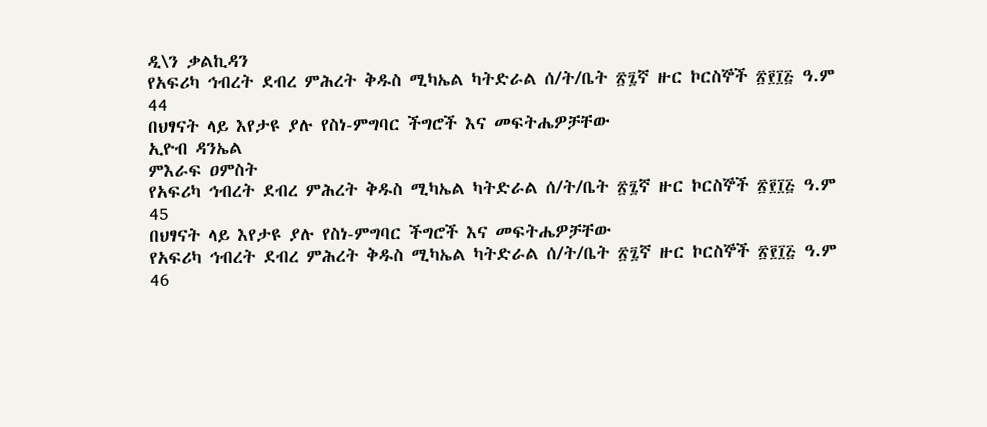ዲ\ን ቃልኪዳን
የአፍሪካ ኅብረት ደብረ ምሕረት ቅዱስ ሚካኤል ካትድራል ሰ/ት/ቤት ፳፯ኛ ዙር ኮርስኞች ፳፻፲፭ ዓ.ም
44
በህፃናት ላይ እየታዩ ያሉ የስነ-ምግባር ችግሮች እና መፍትሔዎቻቸው
ኢዮብ ዳንኤል
ምእራፍ ዐምስት
የአፍሪካ ኅብረት ደብረ ምሕረት ቅዱስ ሚካኤል ካትድራል ሰ/ት/ቤት ፳፯ኛ ዙር ኮርስኞች ፳፻፲፭ ዓ.ም
45
በህፃናት ላይ እየታዩ ያሉ የስነ-ምግባር ችግሮች እና መፍትሔዎቻቸው
የአፍሪካ ኅብረት ደብረ ምሕረት ቅዱስ ሚካኤል ካትድራል ሰ/ት/ቤት ፳፯ኛ ዙር ኮርስኞች ፳፻፲፭ ዓ.ም
46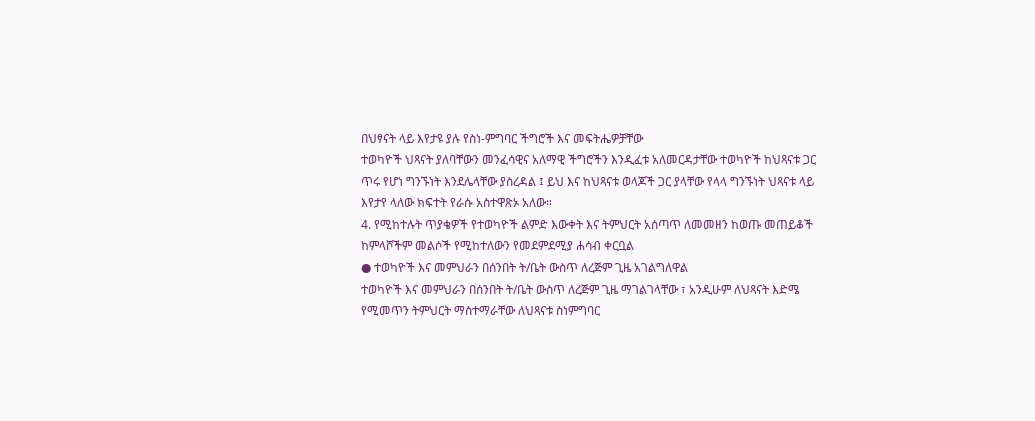በህፃናት ላይ እየታዩ ያሉ የስነ-ምግባር ችግሮች እና መፍትሔዎቻቸው
ተወካዮች ህጻናት ያለባቸውን መንፈሳዊና አለማዊ ችግሮችን እንዲፈቱ አለመርዳታቸው ተወካዮች ከህጻናቱ ጋር
ጥሩ የሆነ ግንኙነት እንደሌላቸው ያስረዳል ፤ ይህ እና ከህጻናቱ ወላጆች ጋር ያላቸው የላላ ግንኙነት ህጻናቱ ላይ
እየታየ ላለው ክፍተት የራሱ አስተዋጽኦ አለው።
4. የሚከተሉት ጥያቄዎች የተወካዮች ልምድ እውቀት እና ትምህርት አሰጣጥ ለመመዘን ከወጡ መጠይቆች
ከምላሾችም መልሶች የሚከተለውን የመደምደሚያ ሐሳብ ቀርቧል
● ተወካዮች እና መምህራን በሰንበት ት/ቤት ውስጥ ለረጅም ጊዜ አገልግለዋል
ተወካዮች እና መምህራን በሰንበት ት/ቤት ውስጥ ለረጅም ጊዜ ማገልገላቸው ፣ አንዲሁም ለህጻናት እድሜ
የሚመጥን ትምህርት ማስተማራቸው ለህጻናቱ ስነምግባር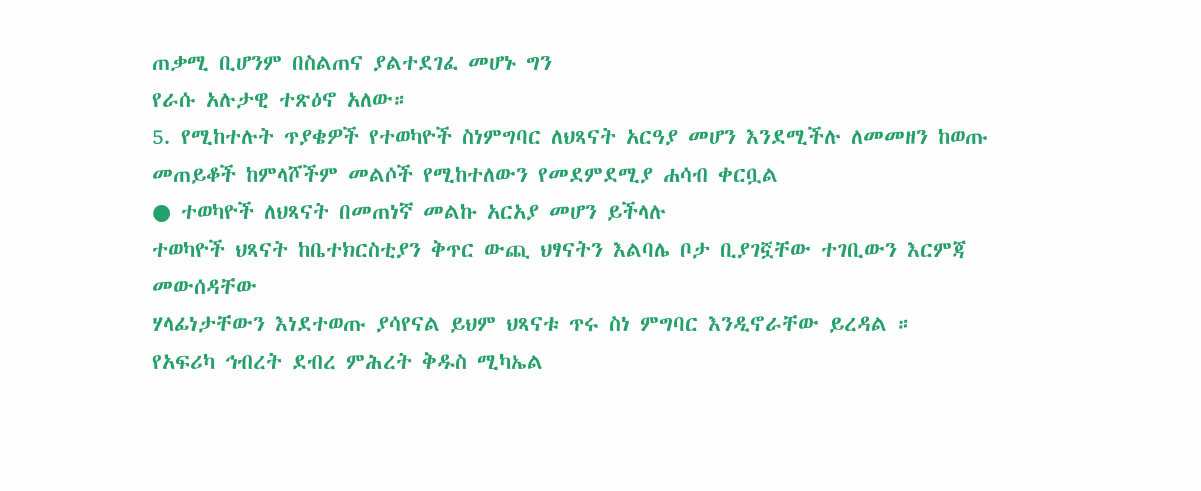ጠቃሚ ቢሆንም በስልጠና ያልተደገፈ መሆኑ ግን
የራሱ አሉታዊ ተጽዕኖ አለው።
5. የሚከተሉት ጥያቄዎች የተወካዮች ስነምግባር ለህጻናት አርዓያ መሆን እንደሚችሉ ለመመዘን ከወጡ
መጠይቆች ከምላሾችም መልሶች የሚከተለውን የመደምደሚያ ሐሳብ ቀርቧል
● ተወካዮች ለህጻናት በመጠነኛ መልኩ አርአያ መሆን ይችላሉ
ተወካዮች ህጻናት ከቤተክርስቲያን ቅጥር ውጪ ህፃናትን እልባሌ ቦታ ቢያገኟቸው ተገቢውን እርምጃ መውሰዳቸው
ሃላፊነታቸውን እነደተወጡ ያሳየናል ይህም ህጻናቱ ጥሩ ስነ ምግባር እንዲኖራቸው ይረዳል ።
የአፍሪካ ኅብረት ደብረ ምሕረት ቅዱስ ሚካኤል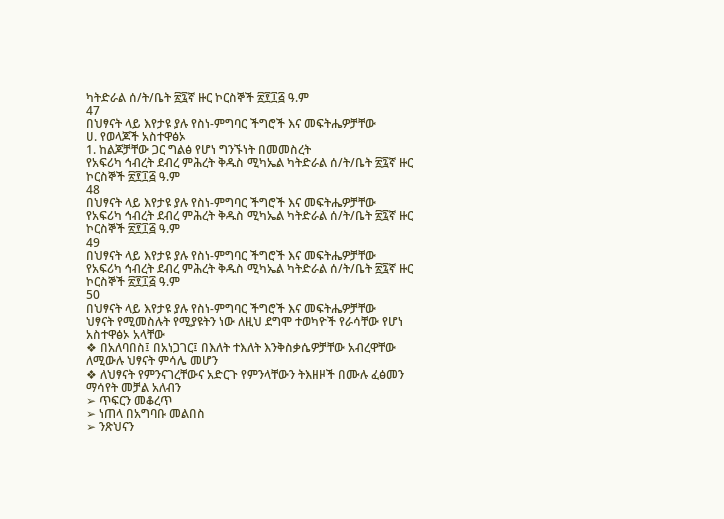ካትድራል ሰ/ት/ቤት ፳፯ኛ ዙር ኮርስኞች ፳፻፲፭ ዓ.ም
47
በህፃናት ላይ እየታዩ ያሉ የስነ-ምግባር ችግሮች እና መፍትሔዎቻቸው
ሀ. የወላጆች አስተዋፅኦ
1. ከልጆቻቸው ጋር ግልፅ የሆነ ግንኙነት በመመስረት
የአፍሪካ ኅብረት ደብረ ምሕረት ቅዱስ ሚካኤል ካትድራል ሰ/ት/ቤት ፳፯ኛ ዙር ኮርስኞች ፳፻፲፭ ዓ.ም
48
በህፃናት ላይ እየታዩ ያሉ የስነ-ምግባር ችግሮች እና መፍትሔዎቻቸው
የአፍሪካ ኅብረት ደብረ ምሕረት ቅዱስ ሚካኤል ካትድራል ሰ/ት/ቤት ፳፯ኛ ዙር ኮርስኞች ፳፻፲፭ ዓ.ም
49
በህፃናት ላይ እየታዩ ያሉ የስነ-ምግባር ችግሮች እና መፍትሔዎቻቸው
የአፍሪካ ኅብረት ደብረ ምሕረት ቅዱስ ሚካኤል ካትድራል ሰ/ት/ቤት ፳፯ኛ ዙር ኮርስኞች ፳፻፲፭ ዓ.ም
50
በህፃናት ላይ እየታዩ ያሉ የስነ-ምግባር ችግሮች እና መፍትሔዎቻቸው
ህፃናት የሚመስሉት የሚያዩትን ነው ለዚህ ደግሞ ተወካዮች የራሳቸው የሆነ አስተዋፅኦ አላቸው
❖ በአለባበስ፤ በአነጋገር፤ በእለት ተእለት እንቅስቃሴዎቻቸው አብረዋቸው ለሚውሉ ህፃናት ምሳሌ መሆን
❖ ለህፃናት የምንናገረቸውና አድርጉ የምንላቸውን ትእዘዞች በሙሉ ፈፅመን ማሳየት መቻል አለብን
➢ ጥፍርን መቆረጥ
➢ ነጠላ በአግባቡ መልበስ
➢ ንጽህናን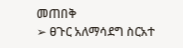መጠበቅ
➢ ፀጉር አለማሳደግ ስርአተ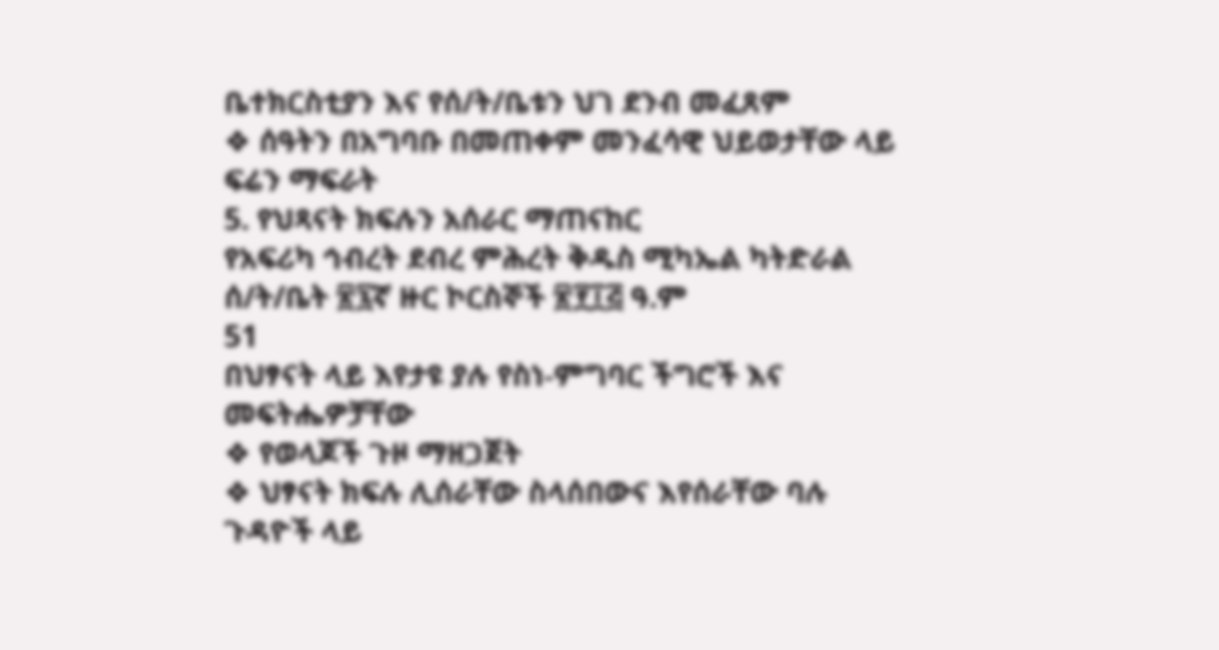ቤተክርስቲያን እና የሰ/ት/ቤቱን ህገ ደንብ መፈጸም
❖ ሰዓትን በአግባቡ በመጠቀም መንፈሳዊ ህይወታቸው ላይ ፍሬን ማፍራት
5. የህጻናት ክፍሉን አሰራር ማጠናከር
የአፍሪካ ኅብረት ደብረ ምሕረት ቅዱስ ሚካኤል ካትድራል ሰ/ት/ቤት ፳፯ኛ ዙር ኮርስኞች ፳፻፲፭ ዓ.ም
51
በህፃናት ላይ እየታዩ ያሉ የስነ-ምግባር ችግሮች እና መፍትሔዎቻቸው
❖ የወላጆች ጉዞ ማዘጋጀት
❖ ህፃናት ክፍሉ ሊሰራቸው ስላሰበውና እየሰራቸው ባሉ ጉዳዮች ላይ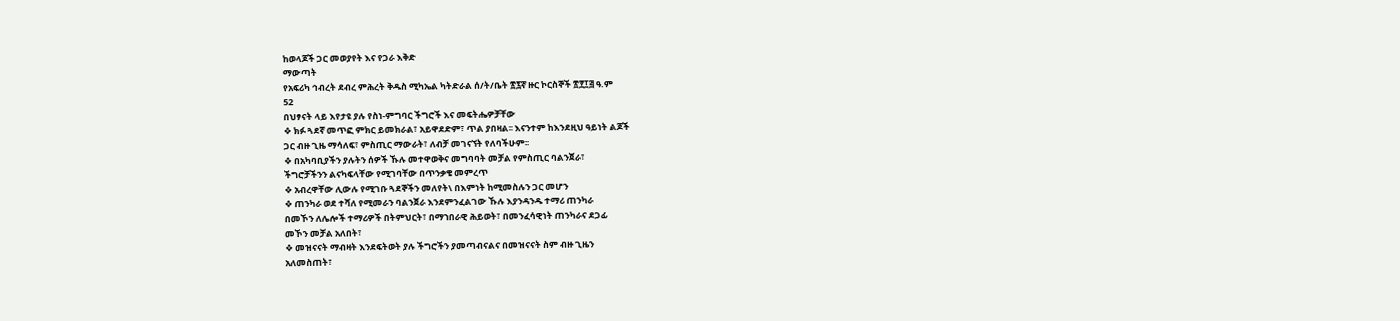ከወላጆች ጋር መወያየት እና የጋራ እቅድ
ማውጣት
የአፍሪካ ኅብረት ደብረ ምሕረት ቅዱስ ሚካኤል ካትድራል ሰ/ት/ቤት ፳፯ኛ ዙር ኮርስኞች ፳፻፲፭ ዓ.ም
52
በህፃናት ላይ እየታዩ ያሉ የስነ-ምግባር ችግሮች እና መፍትሔዎቻቸው
❖ ክፉ ጓደኛ መጥፎ ምክር ይመክራል፣ አይዋደድም፣ ጥል ያበዛል፡፡ እናንተም ከእንደዚህ ዓይነት ልጆች
ጋር ብዙ ጊዜ ማሳለፍ፣ ምስጢር ማውራት፣ ለብቻ መገናኘት የለባችሁም፡፡
❖ በአካባቢያችን ያሉትን ሰዎች ኹሉ መተዋወቅና መግባባት መቻል የምስጢር ባልንጀራ፣
ችግሮቻችንን ልናካፍላቸው የሚገባቸው በጥንቃቄ መምረጥ
❖ አብረዋቸው ሊውሉ የሚገቡ ጓደኞችን መለየት\ በእምነት ከሚመስሉን ጋር መሆን
❖ ጠንካራ ወደ ተሻለ የሚመራን ባልንጀራ እንደምንፈልገው ኹሉ እያንዳንዱ ተማሪ ጠንካራ
በመኾን ለሌሎች ተማሪዎች በትምህርት፣ በማኀበራዊ ሕይወት፣ በመንፈሳዊነት ጠንካራና ደጋፊ
መኾን መቻል አለበት፣
❖ መዝናናት ማብዛት እንደፍትወት ያሉ ችግሮችን ያመጣብናልና በመዝናናት ስም ብዙ ጊዜን
አለመስጠት፣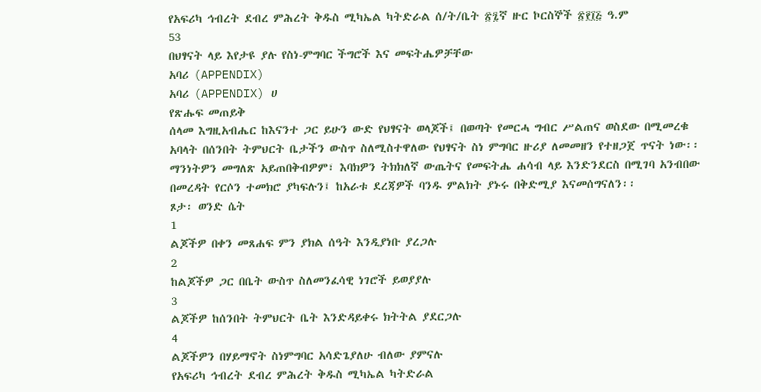የአፍሪካ ኅብረት ደብረ ምሕረት ቅዱስ ሚካኤል ካትድራል ሰ/ት/ቤት ፳፯ኛ ዙር ኮርስኞች ፳፻፲፭ ዓ.ም
53
በህፃናት ላይ እየታዩ ያሉ የስነ-ምግባር ችግሮች እና መፍትሔዎቻቸው
አባሪ (APPENDIX)
አባሪ (APPENDIX) ሀ
የጽሑፍ መጠይቅ
ሰላመ እግዚአብሔር ከእናንተ ጋር ይሁን ውድ የህፃናት ወላጆች፤ በወጣት የመርሓ ግብር ሥልጠና ወስደው በሚመረቁ
አባላት በሰንበት ትምህርት ቤታችን ውስጥ ስለሚስተዋለው የህፃናት ስነ ምግባር ዙሪያ ለመመዘን የተዘጋጀ ጥናት ነው፡፡
ማንነትዎን መግለጽ አይጠበቅብዎም፣ እባክዎን ትክክለኛ ውጤትና የመፍትሔ ሐሳብ ላይ እንድንደርስ በሚገባ አንብበው
በመረዳት የርሶን ተመክሮ ያካፍሉን፤ ከአራቱ ደረጃዎች ባንዱ ምልክት ያኑሩ በቅድሚያ እናመሰግናለን፡፡
ጾታ፡ ወንድ ሴት
1
ልጆችዎ በቀን መጸሐፍ ምን ያክል ሰዓት እንዲያነቡ ያረጋሉ
2
ከልጆችዎ ጋር በቤት ውስጥ ስለመንፈሳዊ ነገሮች ይወያያሉ
3
ልጆችዎ ከሰንበት ትምህርት ቤት እንድዳይቀሩ ክትትል ያደርጋሉ
4
ልጆችዎን በሃይማኖት ስነምግባር አሳድጌያለሁ ብለው ያምናሉ
የአፍሪካ ኅብረት ደብረ ምሕረት ቅዱስ ሚካኤል ካትድራል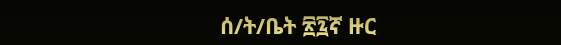ሰ/ት/ቤት ፳፯ኛ ዙር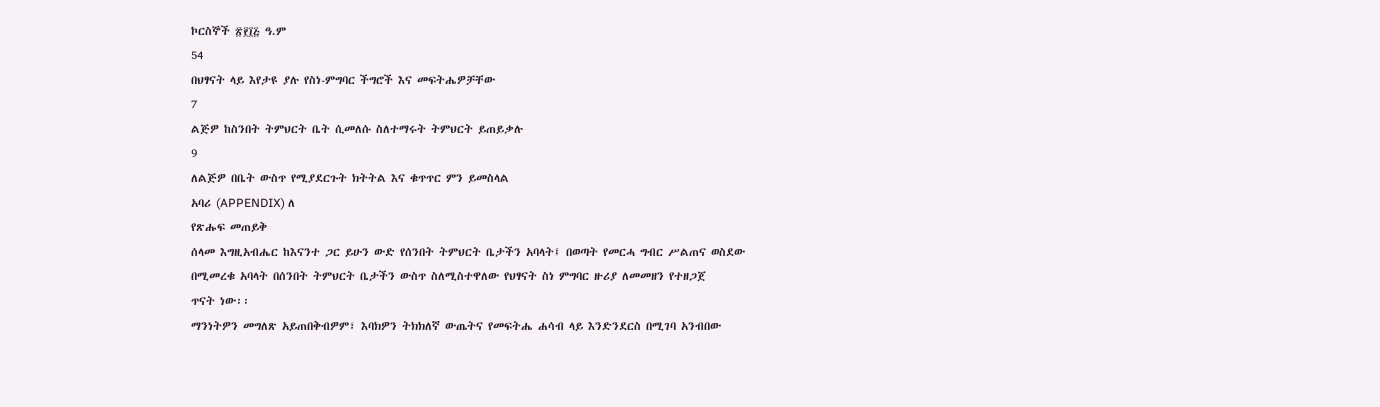ኮርስኞች ፳፻፲፭ ዓ.ም
54
በህፃናት ላይ እየታዩ ያሉ የስነ-ምግባር ችግሮች እና መፍትሔዎቻቸው
7
ልጅዎ ከስንበት ትምህርት ቤት ሲመለሱ ስለተማሩት ትምህርት ይጠይቃሉ
9
ለልጅዎ በቤት ውስጥ የሚያደርጉት ክትትል እና ቁጥጥር ምን ይመስላል
አባሪ (APPENDIX) ለ
የጽሑፍ መጠይቅ
ሰላመ እግዚአብሔር ከእናንተ ጋር ይሁን ውድ የሰንበት ትምህርት ቤታችን አባላት፤ በወጣት የመርሓ ግብር ሥልጠና ወስደው
በሚመረቁ አባላት በሰንበት ትምህርት ቤታችን ውስጥ ስለሚስተዋለው የህፃናት ስነ ምግባር ዙሪያ ለመመዘን የተዘጋጀ
ጥናት ነው፡፡
ማንነትዎን መግለጽ አይጠበቅብዎም፣ እባክዎን ትክክለኛ ውጤትና የመፍትሔ ሐሳብ ላይ እንድንደርስ በሚገባ አንብበው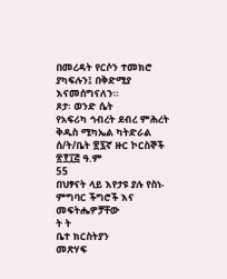በመረዳት የርሶን ተመክሮ ያካፍሉን፤ በቅድሚያ እናመሰግናለን፡፡
ጾታ፡ ወንድ ሴት
የአፍሪካ ኅብረት ደብረ ምሕረት ቅዱስ ሚካኤል ካትድራል ሰ/ት/ቤት ፳፯ኛ ዙር ኮርስኞች ፳፻፲፭ ዓ.ም
55
በህፃናት ላይ እየታዩ ያሉ የስነ-ምግባር ችግሮች እና መፍትሔዎቻቸው
ት ት
ቤተ ክርስትያን
መጽሃፍ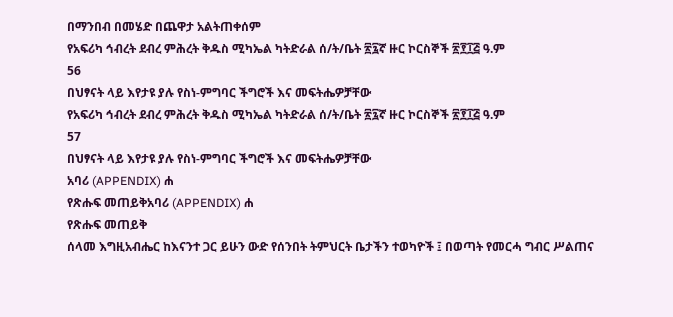በማንበብ በመሄድ በጨዋታ አልትጠቀሰም
የአፍሪካ ኅብረት ደብረ ምሕረት ቅዱስ ሚካኤል ካትድራል ሰ/ት/ቤት ፳፯ኛ ዙር ኮርስኞች ፳፻፲፭ ዓ.ም
56
በህፃናት ላይ እየታዩ ያሉ የስነ-ምግባር ችግሮች እና መፍትሔዎቻቸው
የአፍሪካ ኅብረት ደብረ ምሕረት ቅዱስ ሚካኤል ካትድራል ሰ/ት/ቤት ፳፯ኛ ዙር ኮርስኞች ፳፻፲፭ ዓ.ም
57
በህፃናት ላይ እየታዩ ያሉ የስነ-ምግባር ችግሮች እና መፍትሔዎቻቸው
አባሪ (APPENDIX) ሐ
የጽሑፍ መጠይቅአባሪ (APPENDIX) ሐ
የጽሑፍ መጠይቅ
ሰላመ እግዚአብሔር ከእናንተ ጋር ይሁን ውድ የሰንበት ትምህርት ቤታችን ተወካዮች ፤ በወጣት የመርሓ ግብር ሥልጠና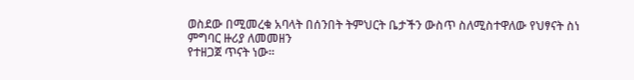ወስደው በሚመረቁ አባላት በሰንበት ትምህርት ቤታችን ውስጥ ስለሚስተዋለው የህፃናት ስነ ምግባር ዙሪያ ለመመዘን
የተዘጋጀ ጥናት ነው፡፡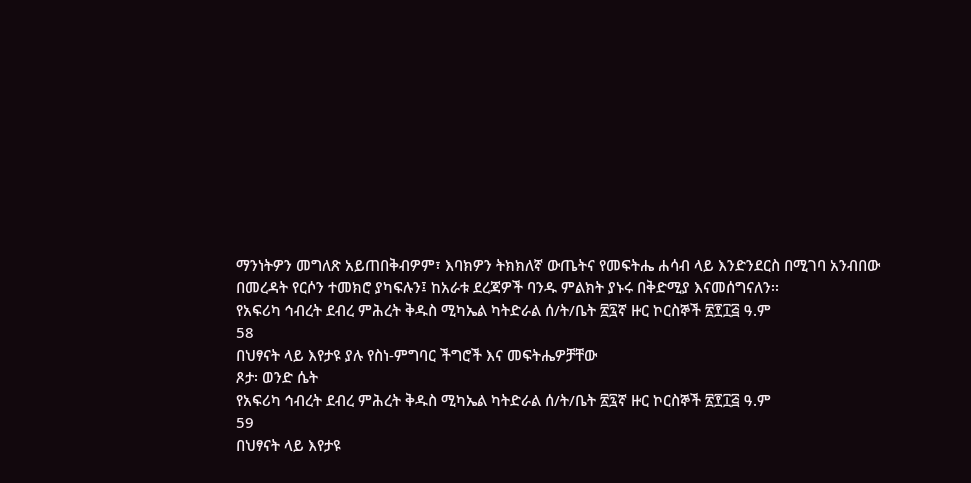ማንነትዎን መግለጽ አይጠበቅብዎም፣ እባክዎን ትክክለኛ ውጤትና የመፍትሔ ሐሳብ ላይ እንድንደርስ በሚገባ አንብበው
በመረዳት የርሶን ተመክሮ ያካፍሉን፤ ከአራቱ ደረጃዎች ባንዱ ምልክት ያኑሩ በቅድሚያ እናመሰግናለን፡፡
የአፍሪካ ኅብረት ደብረ ምሕረት ቅዱስ ሚካኤል ካትድራል ሰ/ት/ቤት ፳፯ኛ ዙር ኮርስኞች ፳፻፲፭ ዓ.ም
58
በህፃናት ላይ እየታዩ ያሉ የስነ-ምግባር ችግሮች እና መፍትሔዎቻቸው
ጾታ፡ ወንድ ሴት
የአፍሪካ ኅብረት ደብረ ምሕረት ቅዱስ ሚካኤል ካትድራል ሰ/ት/ቤት ፳፯ኛ ዙር ኮርስኞች ፳፻፲፭ ዓ.ም
59
በህፃናት ላይ እየታዩ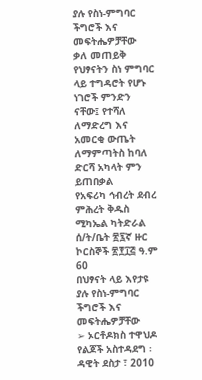ያሉ የስነ-ምግባር ችግሮች እና መፍትሔዎቻቸው
ቃለ መጠይቅ
የህፃናትን ስነ ምግባር ላይ ተግዳሮት የሆኑ ነገሮች ምንድን ናቸው፤ የተሻለ ለማድረግ እና አመርቂ ውጤት
ለማምጣትስ ከባለ ድርሻ አካላት ምን ይጠበቃል
የአፍሪካ ኅብረት ደብረ ምሕረት ቅዱስ ሚካኤል ካትድራል ሰ/ት/ቤት ፳፯ኛ ዙር ኮርስኞች ፳፻፲፭ ዓ.ም
60
በህፃናት ላይ እየታዩ ያሉ የስነ-ምግባር ችግሮች እና መፍትሔዎቻቸው
➢ ኦርቶዶክስ ተዋህዶ የልጆች አስተዳደግ ፡ ዳዊት ደስታ ፣ 2010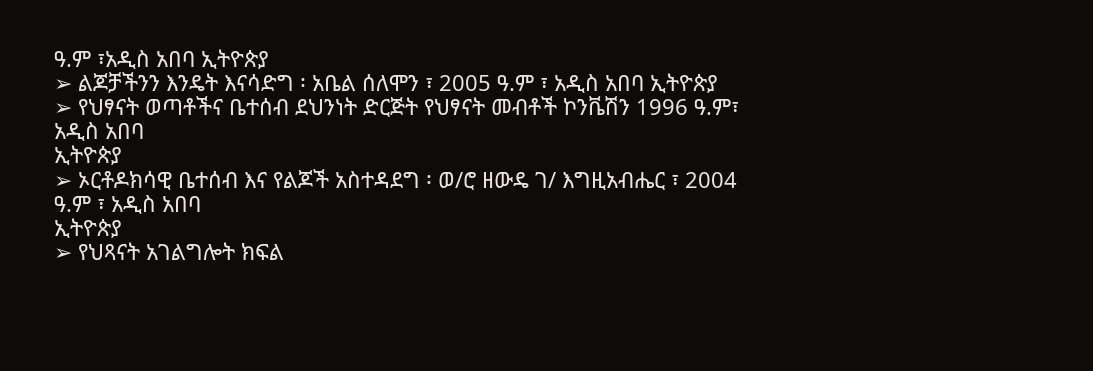ዓ.ም ፣አዲስ አበባ ኢትዮጵያ
➢ ልጆቻችንን እንዴት እናሳድግ ፡ አቤል ሰለሞን ፣ 2005 ዓ.ም ፣ አዲስ አበባ ኢትዮጵያ
➢ የህፃናት ወጣቶችና ቤተሰብ ደህንነት ድርጅት የህፃናት መብቶች ኮንቬሽን 1996 ዓ.ም፣ አዲስ አበባ
ኢትዮጵያ
➢ ኦርቶዶክሳዊ ቤተሰብ እና የልጆች አስተዳደግ ፡ ወ/ሮ ዘውዴ ገ/ እግዚአብሔር ፣ 2004 ዓ.ም ፣ አዲስ አበባ
ኢትዮጵያ
➢ የህጻናት አገልግሎት ክፍል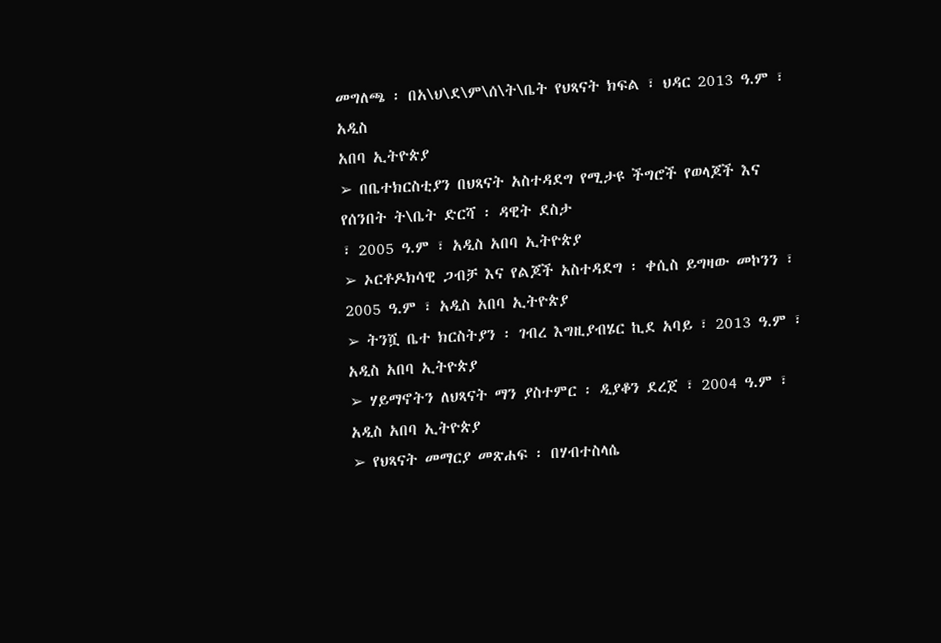መግለጫ ፡ በአ\ህ\ደ\ም\ሰ\ት\ቤት የህጻናት ክፍል ፣ ህዳር 2013 ዓ.ም ፣ አዲስ
አበባ ኢትዮጵያ
➢ በቤተክርስቲያን በህጻናት አስተዳደግ የሚታዩ ችግሮች የወላጆች እና የሰንበት ት\ቤት ድርሻ ፡ ዳዊት ደስታ
፣ 2005 ዓ.ም ፣ አዲስ አበባ ኢትዮጵያ
➢ ኦርቶዶክሳዊ ጋብቻ እና የልጆች አስተዳደግ ፡ ቀሲስ ይግዛው መኮንን ፣ 2005 ዓ.ም ፣ አዲስ አበባ ኢትዮጵያ
➢ ትንሿ ቤተ ክርስትያን ፡ ገብረ እግዚያብሄር ኪደ አባይ ፣ 2013 ዓ.ም ፣ አዲስ አበባ ኢትዮጵያ
➢ ሃይማኖትን ለህጻናት ማን ያስተምር ፡ ዲያቆን ደረጀ ፣ 2004 ዓ.ም ፣ አዲስ አበባ ኢትዮጵያ
➢ የህጻናት መማርያ መጽሐፍ ፡ በሃብተስላሴ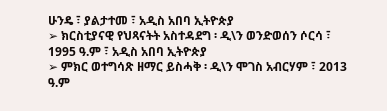ሁንዴ ፣ ያልታተመ ፣ አዲስ አበባ ኢትዮጵያ
➢ ክርስቲያናዊ የህጻናትት አስተዳደግ ፡ ዲ\ን ወንድወሰን ሶርሳ ፣ 1995 ዓ.ም ፣ አዲስ አበባ ኢትዮጵያ
➢ ምክር ወተግሳጽ ዘማር ይስሓቅ ፡ ዲ\ን ሞገስ አብርሃም ፣ 2013 ዓ.ም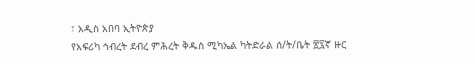፣ አዲስ አበባ ኢትዮጵያ
የአፍሪካ ኅብረት ደብረ ምሕረት ቅዱስ ሚካኤል ካትድራል ሰ/ት/ቤት ፳፯ኛ ዙር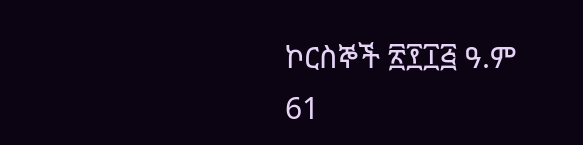ኮርስኞች ፳፻፲፭ ዓ.ም
61